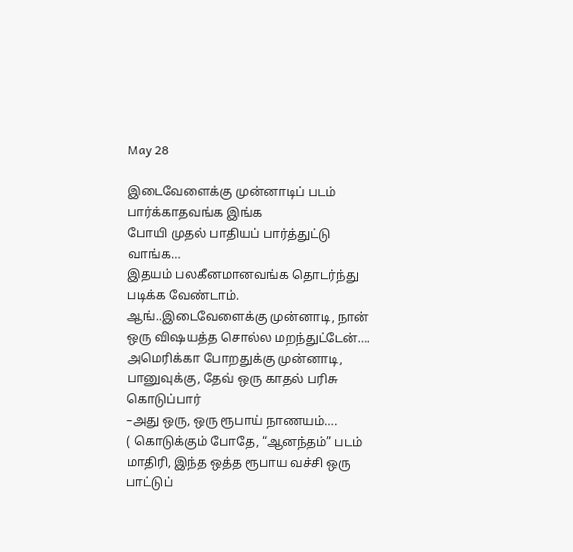May 28

இடைவேளைக்கு முன்னாடிப் படம் பார்க்காதவங்க இங்க
போயி முதல் பாதியப் பார்த்துட்டு வாங்க…
இதயம் பலகீனமானவங்க தொடர்ந்து படிக்க வேண்டாம்.
ஆங்..இடைவேளைக்கு முன்னாடி, நான் ஒரு விஷயத்த சொல்ல மறந்துட்டேன்….
அமெரிக்கா போறதுக்கு முன்னாடி, பானுவுக்கு, தேவ் ஒரு காதல் பரிசு கொடுப்பார்
–அது ஒரு, ஒரு ரூபாய் நாணயம்….
( கொடுக்கும் போதே, “ஆனந்தம்” படம் மாதிரி, இந்த ஒத்த ரூபாய வச்சி ஒரு பாட்டுப்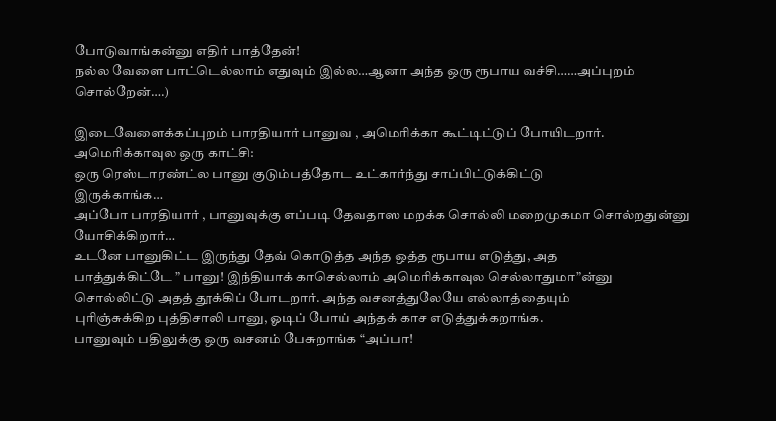போடுவாங்கன்னு எதிர் பாத்தேன்!
நல்ல வேளை பாட்டெல்லாம் எதுவும் இல்ல…ஆனா அந்த ஒரு ரூபாய வச்சி……அப்புறம்
சொல்றேன்….)

இடைவேளைக்கப்புறம் பாரதியார் பானுவ , அமெரிக்கா கூட்டிட்டுப் போயிடறார்.
அமெரிக்காவுல ஒரு காட்சி:
ஒரு ரெஸ்டாரண்ட்ல பானு குடும்பத்தோட உட்கார்ந்து சாப்பிட்டுக்கிட்டு
இருக்காங்க…
அப்போ பாரதியார் , பானுவுக்கு எப்படி தேவதாஸ மறக்க சொல்லி மறைமுகமா சொல்றதுன்னு
யோசிக்கிறார்…
உடனே பானுகிட்ட இருந்து தேவ் கொடுத்த அந்த ஒத்த ரூபாய எடுத்து, அத
பாத்துக்கிட்டே ” பானு! இந்தியாக் காசெல்லாம் அமெரிக்காவுல செல்லாதுமா”ன்னு
சொல்லிட்டு அதத் தூக்கிப் போடறார். அந்த வசனத்துலேயே எல்லாத்தையும்
புரிஞ்சுக்கிற புத்திசாலி பானு, ஓடிப் போய் அந்தக் காச எடுத்துக்கறாங்க.
பானுவும் பதிலுக்கு ஒரு வசனம் பேசுறாங்க “அப்பா!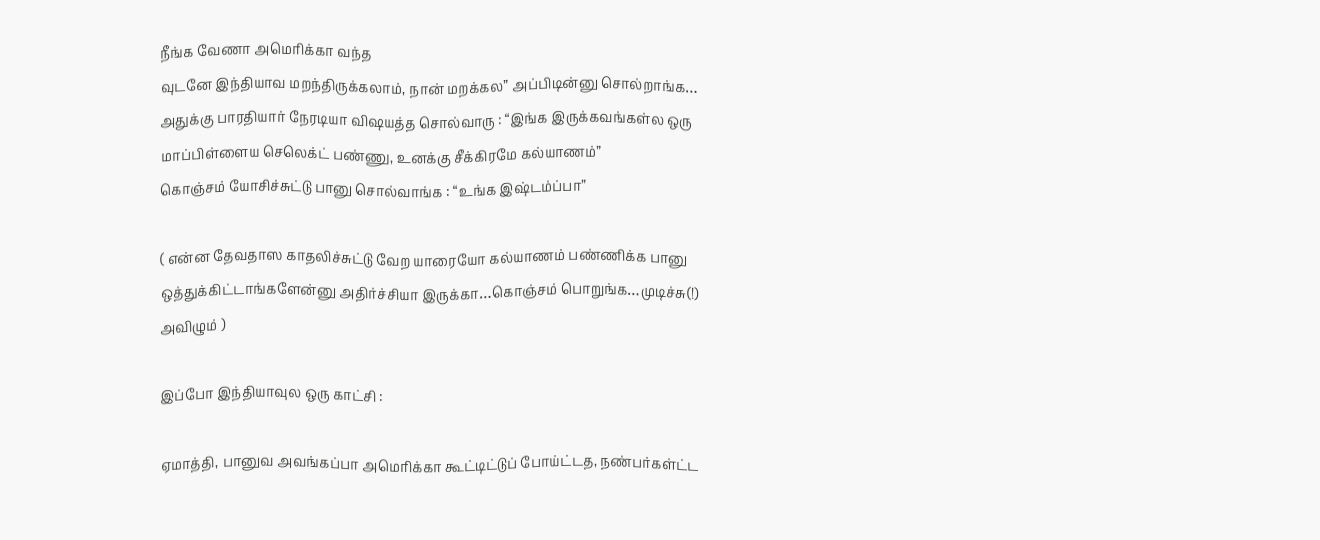நீங்க வேணா அமெரிக்கா வந்த
வுடனே இந்தியாவ மறந்திருக்கலாம், நான் மறக்கல” அப்பிடின்னு சொல்றாங்க…
அதுக்கு பாரதியார் நேரடியா விஷயத்த சொல்வாரு : “இங்க இருக்கவங்கள்ல ஒரு
மாப்பிள்ளைய செலெக்ட் பண்ணு, உனக்கு சீக்கிரமே கல்யாணம்”
கொஞ்சம் யோசிச்சுட்டு பானு சொல்வாங்க : “உங்க இஷ்டம்ப்பா”

( என்ன தேவதாஸ காதலிச்சுட்டு வேற யாரையோ கல்யாணம் பண்ணிக்க பானு
ஒத்துக்கிட்டாங்களேன்னு அதிர்ச்சியா இருக்கா…கொஞ்சம் பொறுங்க…முடிச்சு(!)
அவிழும் )

இப்போ இந்தியாவுல ஒரு காட்சி :

ஏமாத்தி, பானுவ அவங்கப்பா அமெரிக்கா கூட்டிட்டுப் போய்ட்டத, நண்பர்கள்ட்ட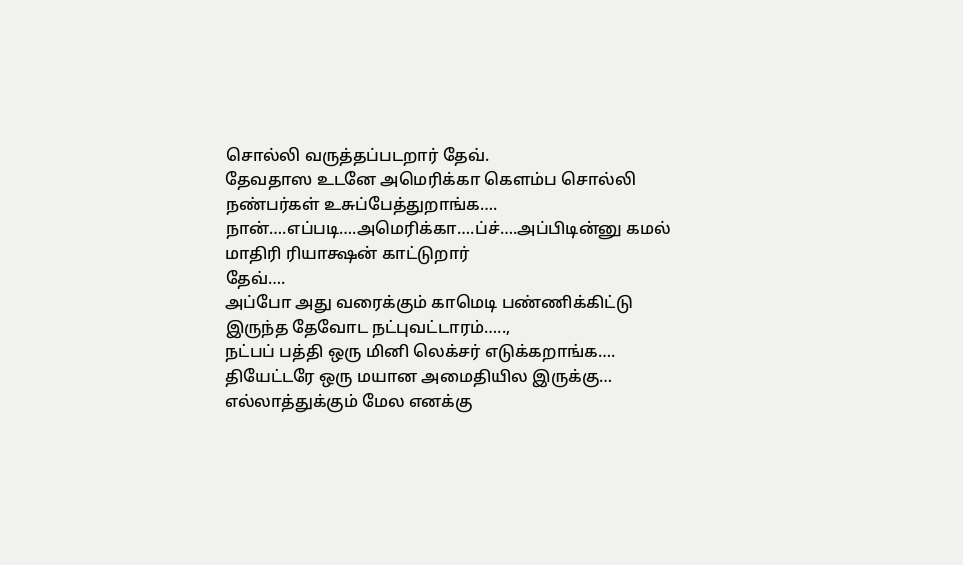சொல்லி வருத்தப்படறார் தேவ்.
தேவதாஸ உடனே அமெரிக்கா கெளம்ப சொல்லி நண்பர்கள் உசுப்பேத்துறாங்க….
நான்….எப்படி….அமெரிக்கா….ப்ச்….அப்பிடின்னு கமல் மாதிரி ரியாக்ஷன் காட்டுறார்
தேவ்….
அப்போ அது வரைக்கும் காமெடி பண்ணிக்கிட்டு இருந்த தேவோட நட்புவட்டாரம்…..,
நட்பப் பத்தி ஒரு மினி லெக்சர் எடுக்கறாங்க….
தியேட்டரே ஒரு மயான அமைதியில இருக்கு…
எல்லாத்துக்கும் மேல எனக்கு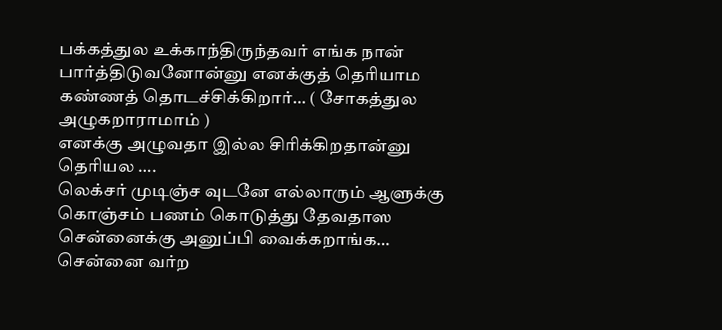பக்கத்துல உக்காந்திருந்தவர் எங்க நான்
பார்த்திடுவனோன்னு எனக்குத் தெரியாம கண்ணத் தொடச்சிக்கிறார்… ( சோகத்துல
அழுகறாராமாம் )
எனக்கு அழுவதா இல்ல சிரிக்கிறதான்னு தெரியல ….
லெக்சர் முடிஞ்ச வுடனே எல்லாரும் ஆளுக்கு கொஞ்சம் பணம் கொடுத்து தேவதாஸ
சென்னைக்கு அனுப்பி வைக்கறாங்க…
சென்னை வர்ற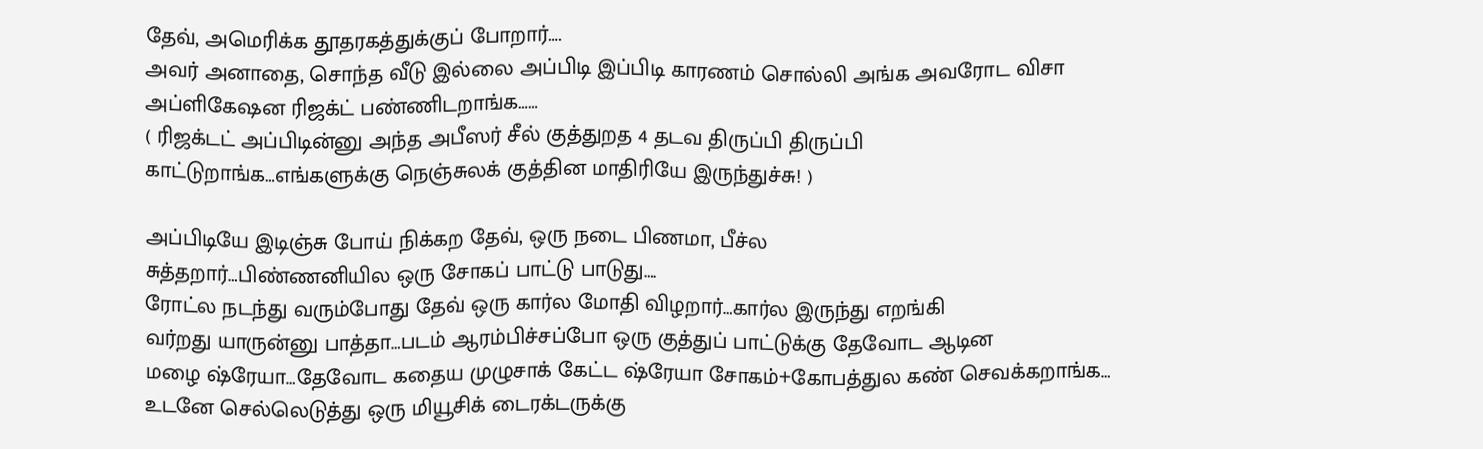தேவ், அமெரிக்க தூதரகத்துக்குப் போறார்….
அவர் அனாதை, சொந்த வீடு இல்லை அப்பிடி இப்பிடி காரணம் சொல்லி அங்க அவரோட விசா
அப்ளிகேஷன ரிஜக்ட் பண்ணிடறாங்க……
( ரிஜக்டட் அப்பிடின்னு அந்த அபீஸர் சீல் குத்துறத 4 தடவ திருப்பி திருப்பி
காட்டுறாங்க…எங்களுக்கு நெஞ்சுலக் குத்தின மாதிரியே இருந்துச்சு! )

அப்பிடியே இடிஞ்சு போய் நிக்கற தேவ், ஒரு நடை பிணமா, பீச்ல
சுத்தறார்…பிண்ணனியில ஒரு சோகப் பாட்டு பாடுது….
ரோட்ல நடந்து வரும்போது தேவ் ஒரு கார்ல மோதி விழறார்…கார்ல இருந்து எறங்கி
வர்றது யாருன்னு பாத்தா…படம் ஆரம்பிச்சப்போ ஒரு குத்துப் பாட்டுக்கு தேவோட ஆடின
மழை ஷ்ரேயா…தேவோட கதைய முழுசாக் கேட்ட ஷ்ரேயா சோகம்+கோபத்துல கண் செவக்கறாங்க…
உடனே செல்லெடுத்து ஒரு மியூசிக் டைரக்டருக்கு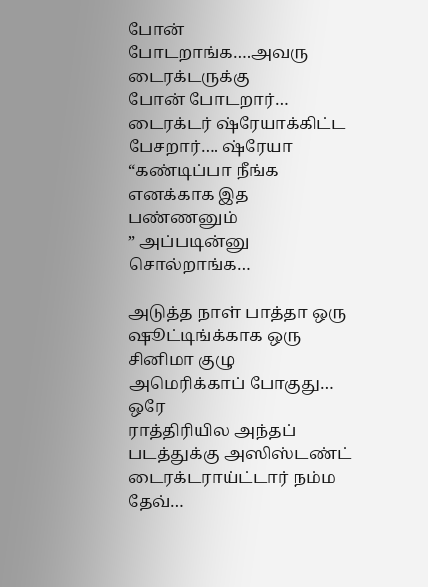போன் போடறாங்க….அவரு டைரக்டருக்கு
போன் போடறார்…
டைரக்டர் ஷ்ரேயாக்கிட்ட பேசறார்…. ஷ்ரேயா “கண்டிப்பா நீங்க எனக்காக இத பண்ணனும்
” அப்படின்னு சொல்றாங்க…

அடுத்த நாள் பாத்தா ஒரு ஷூட்டிங்க்காக ஒரு சினிமா குழு அமெரிக்காப் போகுது… ஒரே
ராத்திரியில அந்தப் படத்துக்கு அஸிஸ்டண்ட் டைரக்டராய்ட்டார் நம்ம தேவ்…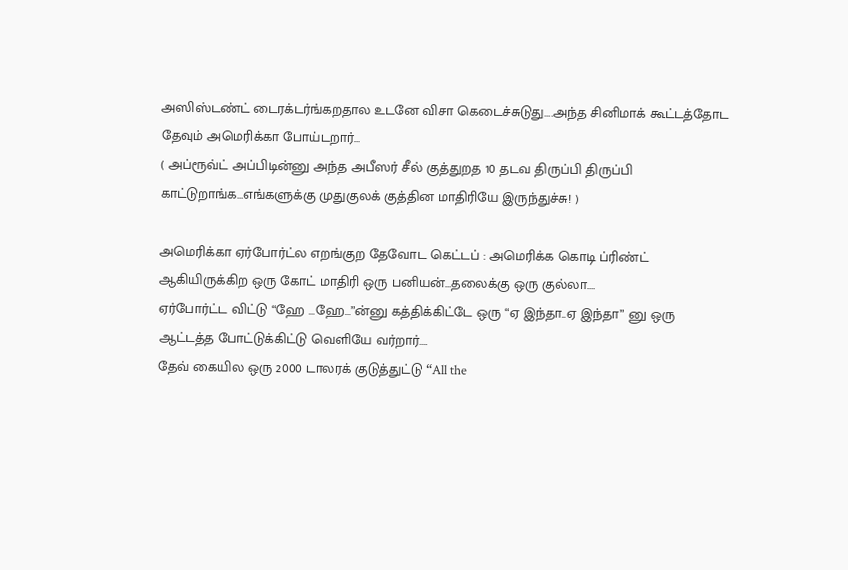அஸிஸ்டண்ட் டைரக்டர்ங்கறதால உடனே விசா கெடைச்சுடுது….அந்த சினிமாக் கூட்டத்தோட
தேவும் அமெரிக்கா போய்டறார்…
( அப்ரூவ்ட் அப்பிடின்னு அந்த அபீஸர் சீல் குத்துறத 10 தடவ திருப்பி திருப்பி
காட்டுறாங்க…எங்களுக்கு முதுகுலக் குத்தின மாதிரியே இருந்துச்சு! )

அமெரிக்கா ஏர்போர்ட்ல எறங்குற தேவோட கெட்டப் : அமெரிக்க கொடி ப்ரிண்ட்
ஆகியிருக்கிற ஒரு கோட் மாதிரி ஒரு பனியன்…தலைக்கு ஒரு குல்லா….
ஏர்போர்ட்ட விட்டு “ஹே …ஹே…”ன்னு கத்திக்கிட்டே ஒரு “ஏ இந்தா..ஏ இந்தா” னு ஒரு
ஆட்டத்த போட்டுக்கிட்டு வெளியே வர்றார்….
தேவ் கையில ஒரு 2000 டாலரக் குடுத்துட்டு “All the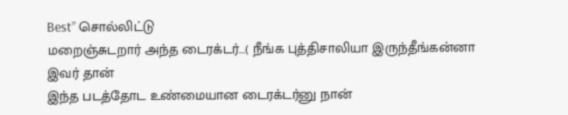Best” சொல்லிட்டு
மறைஞ்சுடறார் அந்த டைரக்டர்…( நீங்க புத்திசாலியா இருந்தீங்கன்னா இவர் தான்
இந்த படத்தோட உண்மையான டைரக்டர்னு நான்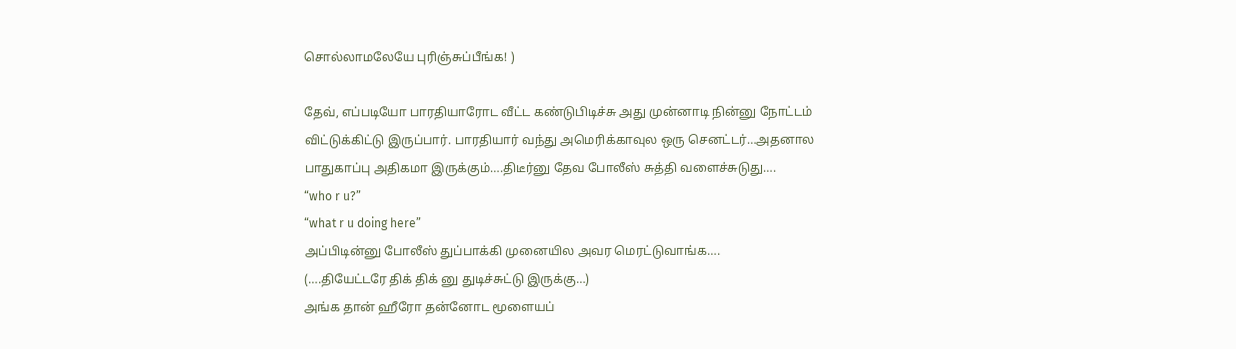சொல்லாமலேயே புரிஞ்சுப்பீங்க! )

தேவ், எப்படியோ பாரதியாரோட வீட்ட கண்டுபிடிச்சு அது முன்னாடி நின்னு நோட்டம்
விட்டுக்கிட்டு இருப்பார். பாரதியார் வந்து அமெரிக்காவுல ஒரு செனட்டர்…அதனால
பாதுகாப்பு அதிகமா இருக்கும்….திடீர்னு தேவ போலீஸ் சுத்தி வளைச்சுடுது….
“who r u?”
“what r u doing here”
அப்பிடின்னு போலீஸ் துப்பாக்கி முனையில அவர மெரட்டுவாங்க….
(….தியேட்டரே திக் திக் னு துடிச்சுட்டு இருக்கு…)
அங்க தான் ஹீரோ தன்னோட மூளையப்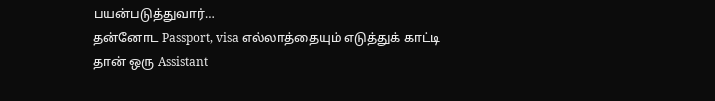பயன்படுத்துவார்…
தன்னோட Passport, visa எல்லாத்தையும் எடுத்துக் காட்டி தான் ஒரு Assistant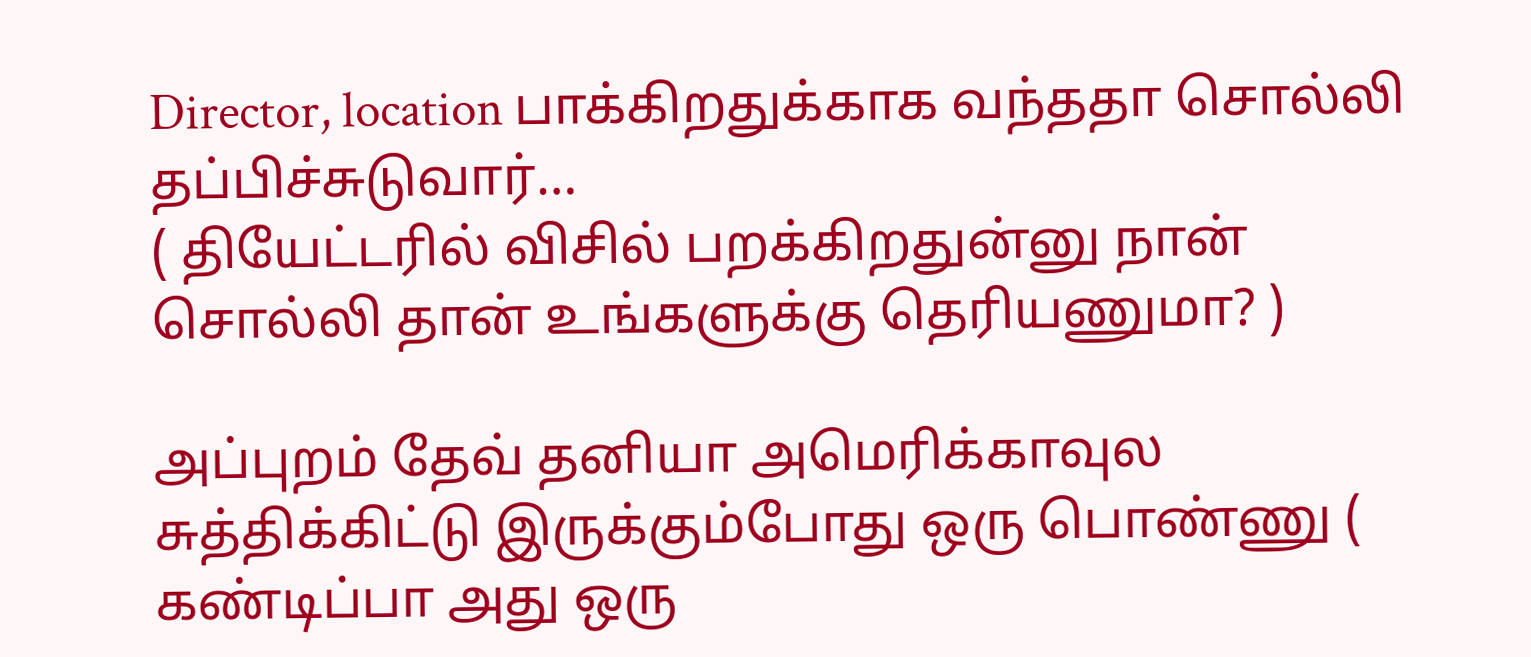Director, location பாக்கிறதுக்காக வந்ததா சொல்லி தப்பிச்சுடுவார்…
( தியேட்டரில் விசில் பறக்கிறதுன்னு நான் சொல்லி தான் உங்களுக்கு தெரியணுமா? )

அப்புறம் தேவ் தனியா அமெரிக்காவுல சுத்திக்கிட்டு இருக்கும்போது ஒரு பொண்ணு (
கண்டிப்பா அது ஒரு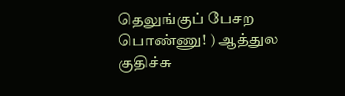தெலுங்குப் பேசற பொண்ணு! ) ஆத்துல குதிச்சு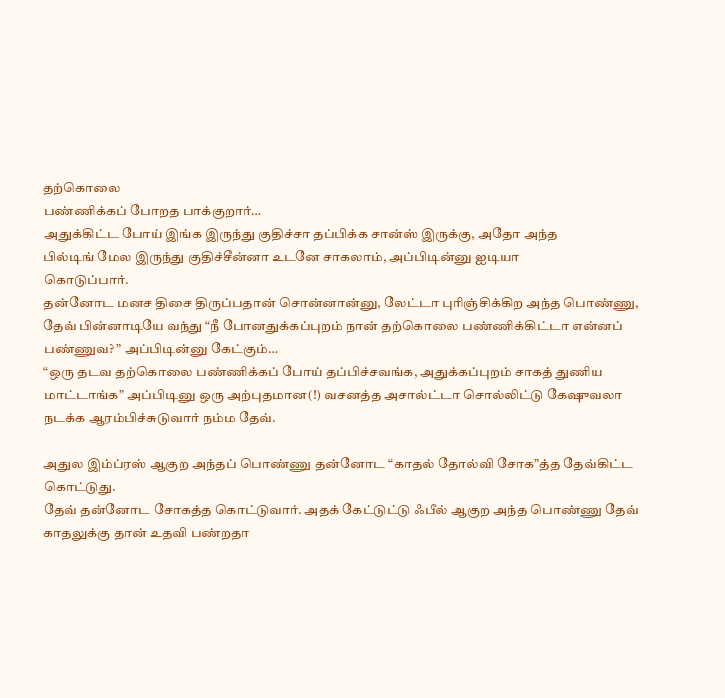தற்கொலை
பண்ணிக்கப் போறத பாக்குறார்…
அதுக்கிட்ட போய் இங்க இருந்து குதிச்சா தப்பிக்க சான்ஸ் இருக்கு, அதோ அந்த
பில்டிங் மேல இருந்து குதிச்சீன்னா உடனே சாகலாம், அப்பிடின்னு ஐடியா
கொடுப்பார்.
தன்னோட மனச திசை திருப்பதான் சொன்னான்னு, லேட்டா புரிஞ்சிக்கிற அந்த பொண்ணு,
தேவ் பின்னாடியே வந்து “நீ போனதுக்கப்புறம் நான் தற்கொலை பண்ணிக்கிட்டா என்னப்
பண்ணுவ? ” அப்பிடின்னு கேட்கும்…
“ஒரு தடவ தற்கொலை பண்ணிக்கப் போய் தப்பிச்சவங்க, அதுக்கப்புறம் சாகத் துணிய
மாட்டாங்க” அப்பிடினு ஒரு அற்புதமான(!) வசனத்த அசால்ட்டா சொல்லிட்டு கேஷுவலா
நடக்க ஆரம்பிச்சுடுவார் நம்ம தேவ்.

அதுல இம்ப்ரஸ் ஆகுற அந்தப் பொண்ணு தன்னோட “காதல் தோல்வி சோக”த்த தேவ்கிட்ட
கொட்டுது.
தேவ் தன்னோட சோகத்த கொட்டுவார். அதக் கேட்டுட்டு ஃபீல் ஆகுற அந்த பொண்ணு தேவ்
காதலுக்கு தான் உதவி பண்றதா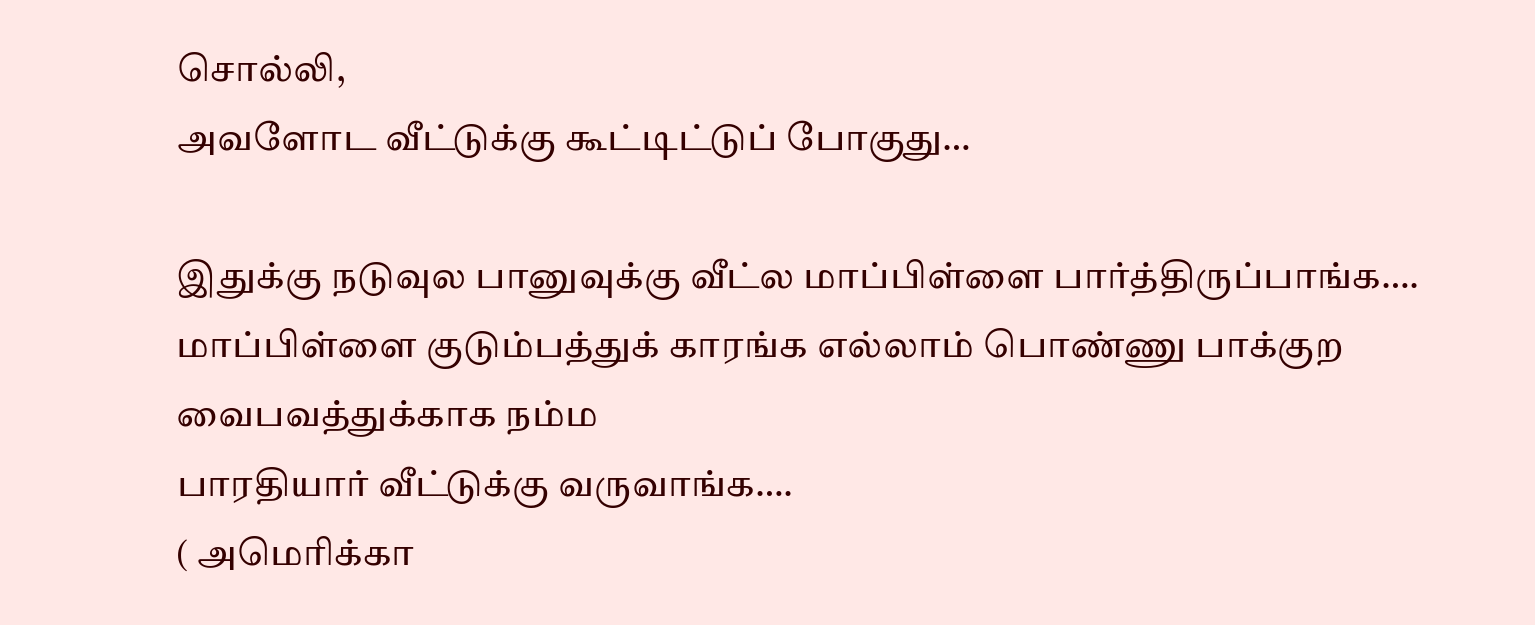சொல்லி,
அவளோட வீட்டுக்கு கூட்டிட்டுப் போகுது…

இதுக்கு நடுவுல பானுவுக்கு வீட்ல மாப்பிள்ளை பார்த்திருப்பாங்க….
மாப்பிள்ளை குடும்பத்துக் காரங்க எல்லாம் பொண்ணு பாக்குற வைபவத்துக்காக நம்ம
பாரதியார் வீட்டுக்கு வருவாங்க….
( அமெரிக்கா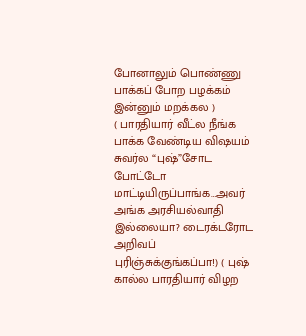போனாலும் பொண்ணு பாக்கப் போற பழக்கம் இன்னும் மறக்கல )
( பாரதியார் வீட்ல நீங்க பாக்க வேண்டிய விஷயம் சுவர்ல “புஷ்”சோட போட்டோ
மாட்டியிருப்பாங்க…அவர் அங்க அரசியல்வாதி இல்லையா? டைரக்டரோட அறிவப்
புரிஞ்சுக்குங்கப்பா!) ( புஷ் கால்ல பாரதியார் விழற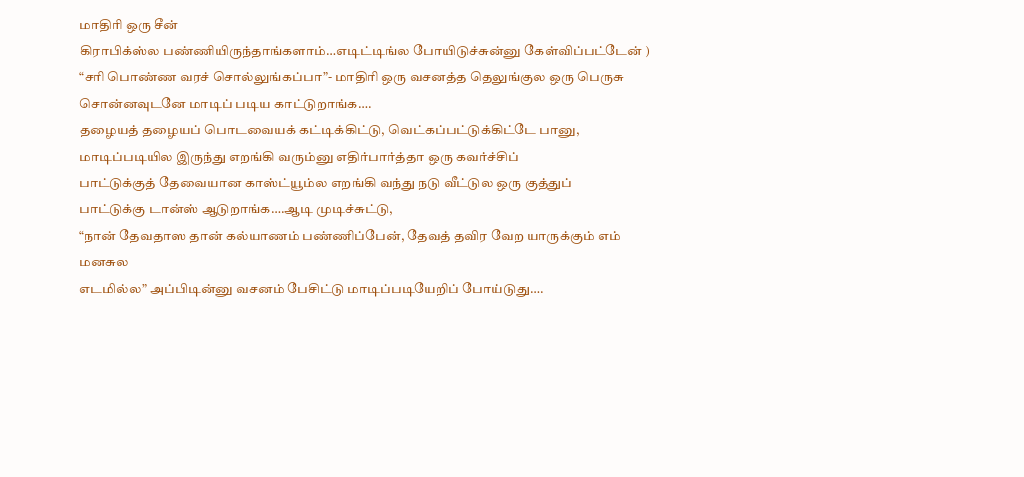மாதிரி ஒரு சீன்
கிராபிக்ஸ்ல பண்ணியிருந்தாங்களாம்…எடிட்டிங்ல போயிடுச்சுன்னு கேள்விப்பட்டேன் )
“சரி பொண்ண வரச் சொல்லுங்கப்பா”- மாதிரி ஒரு வசனத்த தெலுங்குல ஒரு பெருசு
சொன்னவுடனே மாடிப் படிய காட்டுறாங்க….
தழையத் தழையப் பொடவையக் கட்டிக்கிட்டு, வெட்கப்பட்டுக்கிட்டே பானு,
மாடிப்படியில இருந்து எறங்கி வரும்னு எதிர்பார்த்தா ஒரு கவர்ச்சிப்
பாட்டுக்குத் தேவையான காஸ்ட்யூம்ல எறங்கி வந்து நடு வீட்டுல ஒரு குத்துப்
பாட்டுக்கு டான்ஸ் ஆடுறாங்க….ஆடி முடிச்சுட்டு,
“நான் தேவதாஸ தான் கல்யாணம் பண்ணிப்பேன், தேவத் தவிர வேற யாருக்கும் எம் மனசுல
எடமில்ல” அப்பிடின்னு வசனம் பேசிட்டு மாடிப்படியேறிப் போய்டுது….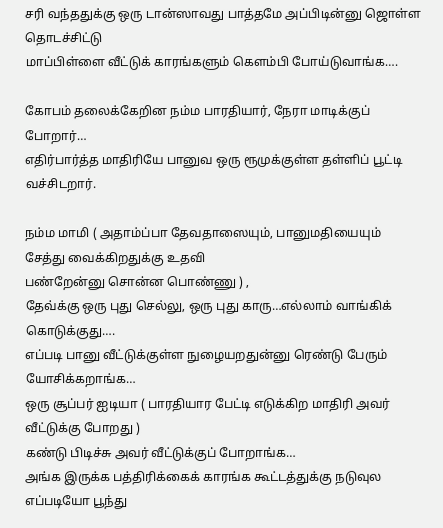சரி வந்ததுக்கு ஒரு டான்ஸாவது பாத்தமே அப்பிடின்னு ஜொள்ள தொடச்சிட்டு
மாப்பிள்ளை வீட்டுக் காரங்களும் கெளம்பி போய்டுவாங்க….

கோபம் தலைக்கேறின நம்ம பாரதியார், நேரா மாடிக்குப் போறார்…
எதிர்பார்த்த மாதிரியே பானுவ ஒரு ரூமுக்குள்ள தள்ளிப் பூட்டி வச்சிடறார்.

நம்ம மாமி ( அதாம்ப்பா தேவதாஸையும், பானுமதியையும் சேத்து வைக்கிறதுக்கு உதவி
பண்றேன்னு சொன்ன பொண்ணு ) ,
தேவ்க்கு ஒரு புது செல்லு, ஒரு புது காரு…எல்லாம் வாங்கிக் கொடுக்குது….
எப்படி பானு வீட்டுக்குள்ள நுழையறதுன்னு ரெண்டு பேரும் யோசிக்கறாங்க…
ஒரு சூப்பர் ஐடியா ( பாரதியார பேட்டி எடுக்கிற மாதிரி அவர் வீட்டுக்கு போறது )
கண்டு பிடிச்சு அவர் வீட்டுக்குப் போறாங்க…
அங்க இருக்க பத்திரிக்கைக் காரங்க கூட்டத்துக்கு நடுவுல எப்படியோ பூந்து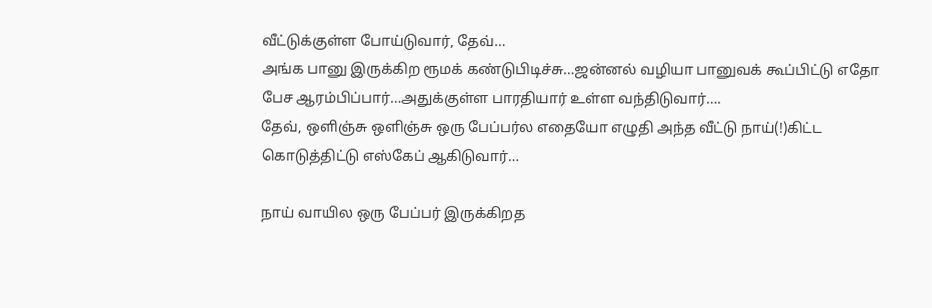வீட்டுக்குள்ள போய்டுவார், தேவ்…
அங்க பானு இருக்கிற ரூமக் கண்டுபிடிச்சு…ஜன்னல் வழியா பானுவக் கூப்பிட்டு எதோ
பேச ஆரம்பிப்பார்…அதுக்குள்ள பாரதியார் உள்ள வந்திடுவார்….
தேவ், ஒளிஞ்சு ஒளிஞ்சு ஒரு பேப்பர்ல எதையோ எழுதி அந்த வீட்டு நாய்(!)கிட்ட
கொடுத்திட்டு எஸ்கேப் ஆகிடுவார்…

நாய் வாயில ஒரு பேப்பர் இருக்கிறத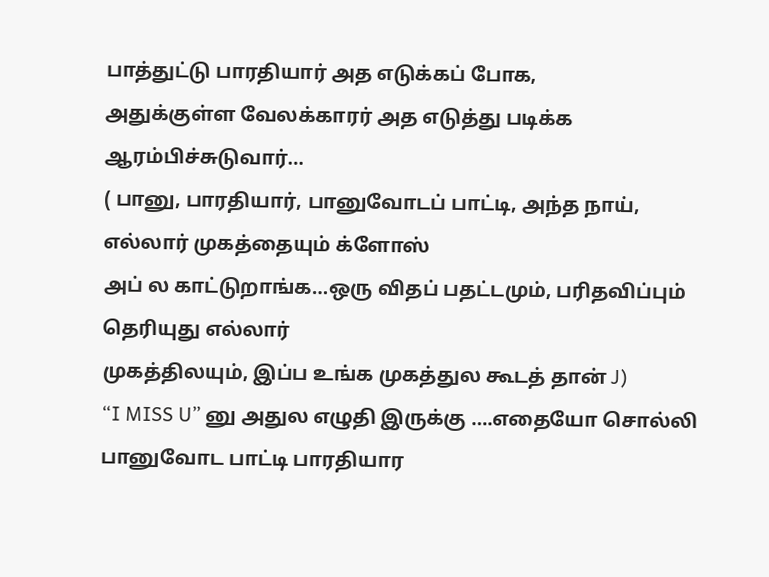பாத்துட்டு பாரதியார் அத எடுக்கப் போக,
அதுக்குள்ள வேலக்காரர் அத எடுத்து படிக்க ஆரம்பிச்சுடுவார்…
( பானு, பாரதியார், பானுவோடப் பாட்டி, அந்த நாய், எல்லார் முகத்தையும் க்ளோஸ்
அப் ல காட்டுறாங்க…ஒரு விதப் பதட்டமும், பரிதவிப்பும் தெரியுது எல்லார்
முகத்திலயும், இப்ப உங்க முகத்துல கூடத் தான் J)
“I MISS U” னு அதுல எழுதி இருக்கு ….எதையோ சொல்லி பானுவோட பாட்டி பாரதியார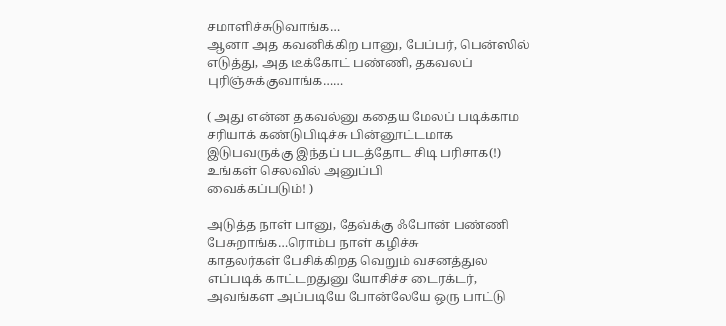சமாளிச்சுடுவாங்க…
ஆனா அத கவனிக்கிற பானு, பேப்பர், பென்ஸில் எடுத்து, அத டீக்கோட் பண்ணி, தகவலப்
புரிஞ்சுக்குவாங்க……

( அது என்ன தகவல்னு கதைய மேலப் படிக்காம சரியாக் கண்டுபிடிச்சு பின்னூட்டமாக
இடுபவருக்கு இந்தப் படத்தோட சிடி பரிசாக(!) உங்கள் செலவில் அனுப்பி
வைக்கப்படும்! )

அடுத்த நாள் பானு, தேவ்க்கு ஃபோன் பண்ணி பேசுறாங்க…ரொம்ப நாள் கழிச்சு
காதலர்கள் பேசிக்கிறத வெறும் வசனத்துல எப்படிக் காட்டறதுனு யோசிச்ச டைரக்டர்,
அவங்கள அப்படியே போன்லேயே ஒரு பாட்டு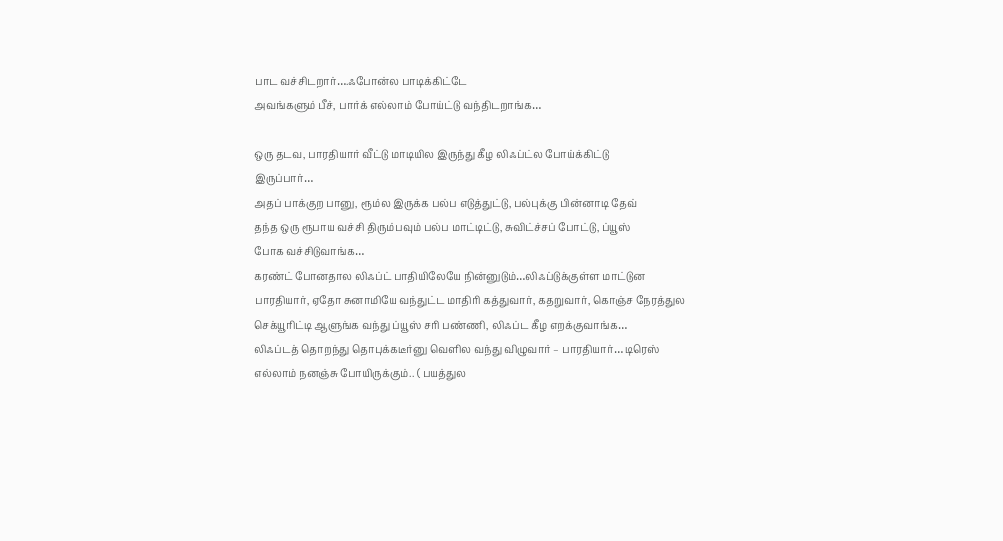பாட வச்சிடறார்….ஃபோன்ல பாடிக்கிட்டே
அவங்களும் பீச், பார்க் எல்லாம் போய்ட்டு வந்திடறாங்க…

ஒரு தடவ, பாரதியார் வீட்டு மாடியில இருந்து கீழ லிஃப்ட்ல போய்க்கிட்டு
இருப்பார்…
அதப் பாக்குற பானு, ரூம்ல இருக்க பல்ப எடுத்துட்டு, பல்புக்கு பின்னாடி தேவ்
தந்த ஒரு ரூபாய வச்சி திரும்பவும் பல்ப மாட்டிட்டு, சுவிட்ச்சப் போட்டு, ப்யூஸ்
போக வச்சிடுவாங்க…
கரண்ட் போனதால லிஃப்ட் பாதியிலேயே நின்னுடும்…லிஃப்டுக்குள்ள மாட்டுன
பாரதியார், ஏதோ சுனாமியே வந்துட்ட மாதிரி கத்துவார், கதறுவார், கொஞ்ச நேரத்துல
செக்யூரிட்டி ஆளுங்க வந்து ப்யூஸ் சரி பண்ணி, லிஃப்ட கீழ எறக்குவாங்க…
லிஃப்டத் தொறந்து தொபுக்கடீர்னு வெளில வந்து விழுவார் – பாரதியார்… டிரெஸ்
எல்லாம் நனஞ்சு போயிருக்கும்.. ( பயத்துல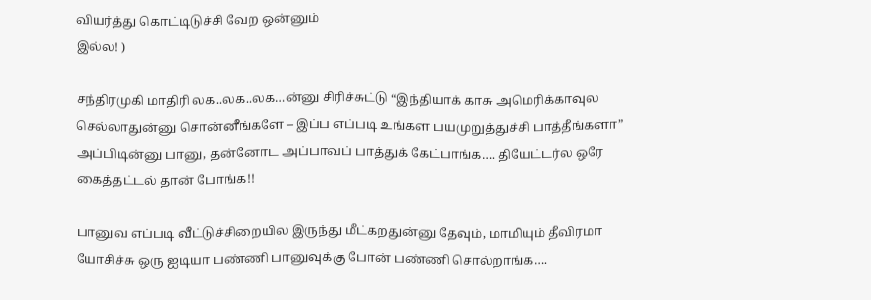வியர்த்து கொட்டிடுச்சி வேற ஒன்னும்
இல்ல! )

சந்திரமுகி மாதிரி லக..லக..லக…ன்னு சிரிச்சுட்டு “இந்தியாக் காசு அமெரிக்காவுல
செல்லாதுன்னு சொன்னீங்களே – இப்ப எப்படி உங்கள பயமுறுத்துச்சி பாத்தீங்களா”
அப்பிடின்னு பானு, தன்னோட அப்பாவப் பாத்துக் கேட்பாங்க…. தியேட்டர்ல ஒரே
கைத்தட்டல் தான் போங்க!!

பானுவ எப்படி வீட்டுச்சிறையில இருந்து மீட்கறதுன்னு தேவும், மாமியும் தீவிரமா
யோசிச்சு ஒரு ஐடியா பண்ணி பானுவுக்கு போன் பண்ணி சொல்றாங்க….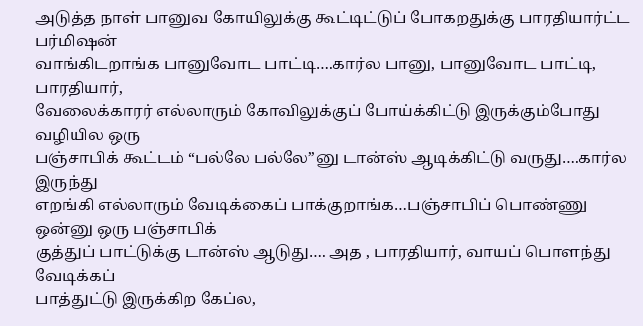அடுத்த நாள் பானுவ கோயிலுக்கு கூட்டிட்டுப் போகறதுக்கு பாரதியார்ட்ட பர்மிஷன்
வாங்கிடறாங்க பானுவோட பாட்டி….கார்ல பானு, பானுவோட பாட்டி, பாரதியார்,
வேலைக்காரர் எல்லாரும் கோவிலுக்குப் போய்க்கிட்டு இருக்கும்போது வழியில ஒரு
பஞ்சாபிக் கூட்டம் “பல்லே பல்லே”னு டான்ஸ் ஆடிக்கிட்டு வருது….கார்ல இருந்து
எறங்கி எல்லாரும் வேடிக்கைப் பாக்குறாங்க…பஞ்சாபிப் பொண்ணு ஒன்னு ஒரு பஞ்சாபிக்
குத்துப் பாட்டுக்கு டான்ஸ் ஆடுது…. அத , பாரதியார், வாயப் பொளந்து வேடிக்கப்
பாத்துட்டு இருக்கிற கேப்ல,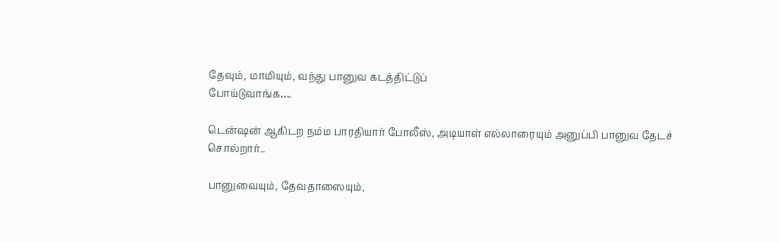தேவும், மாமியும், வந்து பானுவ கடத்திட்டுப்
போய்டுவாங்க….

டென்ஷன் ஆகிடற நம்ம பாரதியார் போலீஸ், அடியாள் எல்லாரையும் அனுப்பி பானுவ தேடச்
சொல்றார்..

பானுவையும், தேவதாஸையும்,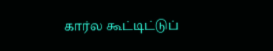கார்ல கூட்டிட்டுப்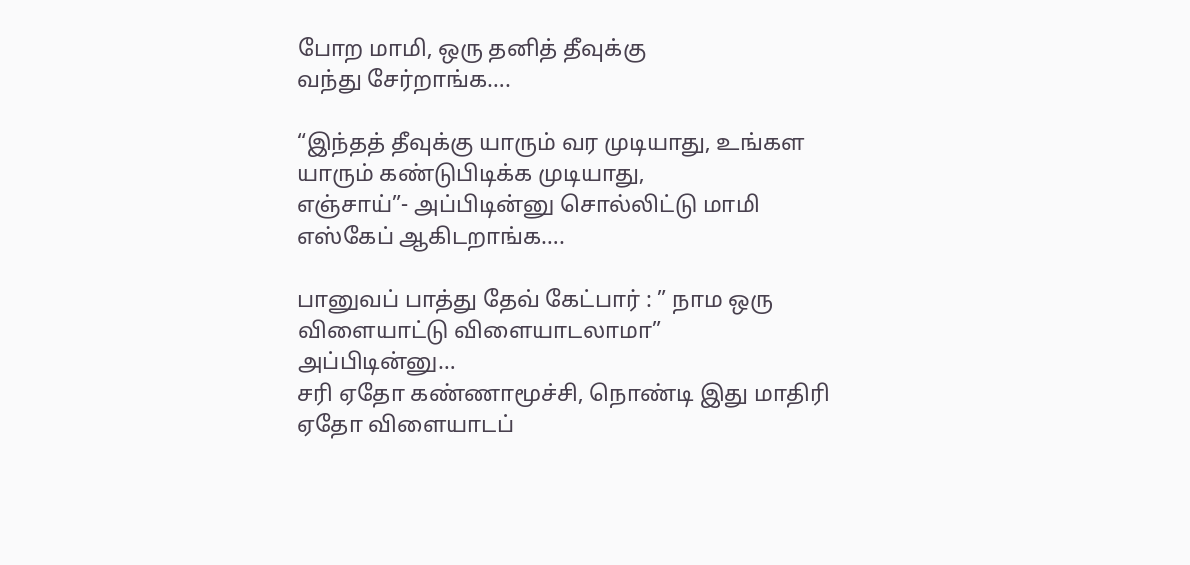போற மாமி, ஒரு தனித் தீவுக்கு
வந்து சேர்றாங்க….

“இந்தத் தீவுக்கு யாரும் வர முடியாது, உங்கள யாரும் கண்டுபிடிக்க முடியாது,
எஞ்சாய்”- அப்பிடின்னு சொல்லிட்டு மாமி எஸ்கேப் ஆகிடறாங்க….

பானுவப் பாத்து தேவ் கேட்பார் : ” நாம ஒரு விளையாட்டு விளையாடலாமா”
அப்பிடின்னு…
சரி ஏதோ கண்ணாமூச்சி, நொண்டி இது மாதிரி ஏதோ விளையாடப்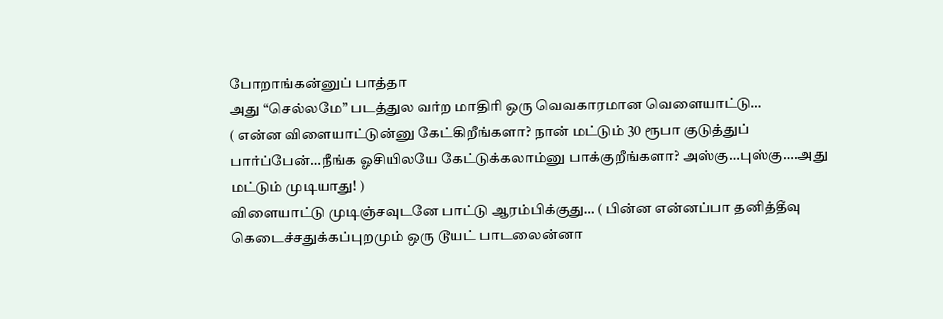போறாங்கன்னுப் பாத்தா
அது “செல்லமே” படத்துல வர்ற மாதிரி ஒரு வெவகாரமான வெளையாட்டு…
( என்ன விளையாட்டுன்னு கேட்கிறீங்களா? நான் மட்டும் 30 ரூபா குடுத்துப்
பார்ப்பேன்…நீங்க ஓசியிலயே கேட்டுக்கலாம்னு பாக்குறீங்களா? அஸ்கு…புஸ்கு….அது
மட்டும் முடியாது! )
விளையாட்டு முடிஞ்சவுடனே பாட்டு ஆரம்பிக்குது… ( பின்ன என்னப்பா தனித்தீவு
கெடைச்சதுக்கப்புறமும் ஒரு டூயட் பாடலைன்னா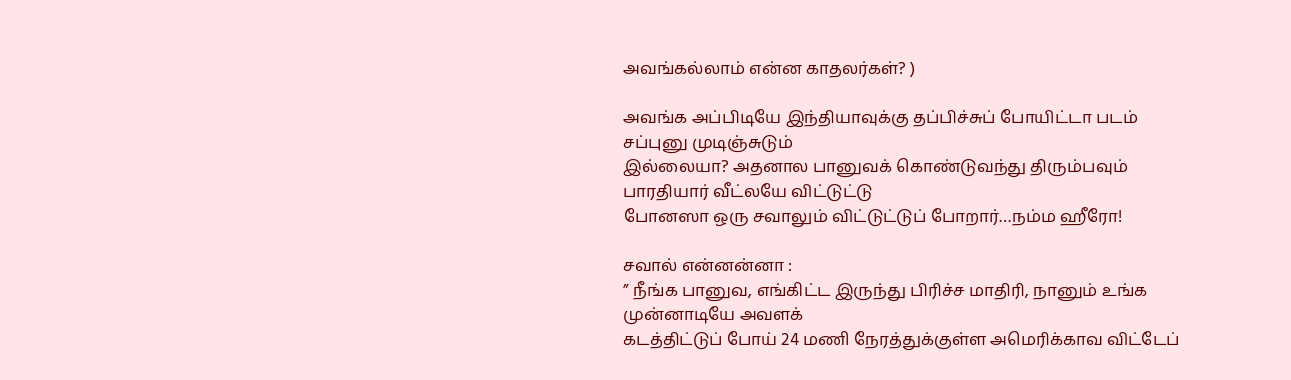அவங்கல்லாம் என்ன காதலர்கள்? )

அவங்க அப்பிடியே இந்தியாவுக்கு தப்பிச்சுப் போயிட்டா படம் சப்புனு முடிஞ்சுடும்
இல்லையா? அதனால பானுவக் கொண்டுவந்து திரும்பவும் பாரதியார் வீட்லயே விட்டுட்டு
போனஸா ஒரு சவாலும் விட்டுட்டுப் போறார்…நம்ம ஹீரோ!

சவால் என்னன்னா :
” நீங்க பானுவ, எங்கிட்ட இருந்து பிரிச்ச மாதிரி, நானும் உங்க முன்னாடியே அவளக்
கடத்திட்டுப் போய் 24 மணி நேரத்துக்குள்ள அமெரிக்காவ விட்டேப்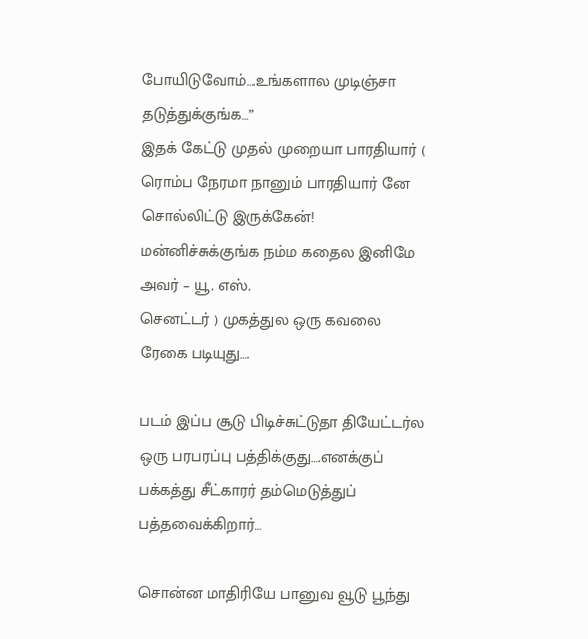போயிடுவோம்….உங்களால முடிஞ்சா தடுத்துக்குங்க…”
இதக் கேட்டு முதல் முறையா பாரதியார் ( ரொம்ப நேரமா நானும் பாரதியார் னே
சொல்லிட்டு இருக்கேன்! மன்னிச்சுக்குங்க நம்ம கதைல இனிமே அவர் – யூ. எஸ்.
செனட்டர் ) முகத்துல ஒரு கவலை ரேகை படியுது….

படம் இப்ப சூடு பிடிச்சுட்டுதா தியேட்டர்ல ஒரு பரபரப்பு பத்திக்குது….எனக்குப்
பக்கத்து சீட்காரர் தம்மெடுத்துப் பத்தவைக்கிறார்…

சொன்ன மாதிரியே பானுவ வூடு பூந்து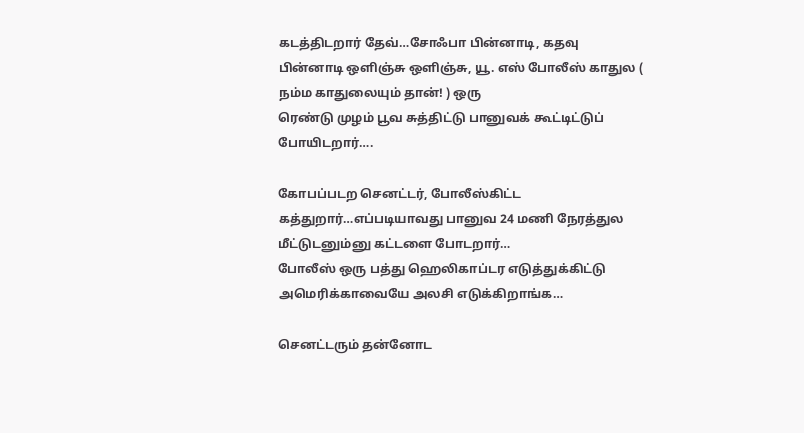கடத்திடறார் தேவ்…சோஃபா பின்னாடி, கதவு
பின்னாடி ஒளிஞ்சு ஒளிஞ்சு, யூ. எஸ் போலீஸ் காதுல ( நம்ம காதுலையும் தான்! ) ஒரு
ரெண்டு முழம் பூவ சுத்திட்டு பானுவக் கூட்டிட்டுப் போயிடறார்….

கோபப்படற செனட்டர், போலீஸ்கிட்ட கத்துறார்…எப்படியாவது பானுவ 24 மணி நேரத்துல
மீட்டுடனும்னு கட்டளை போடறார்…
போலீஸ் ஒரு பத்து ஹெலிகாப்டர எடுத்துக்கிட்டு அமெரிக்காவையே அலசி எடுக்கிறாங்க…

செனட்டரும் தன்னோட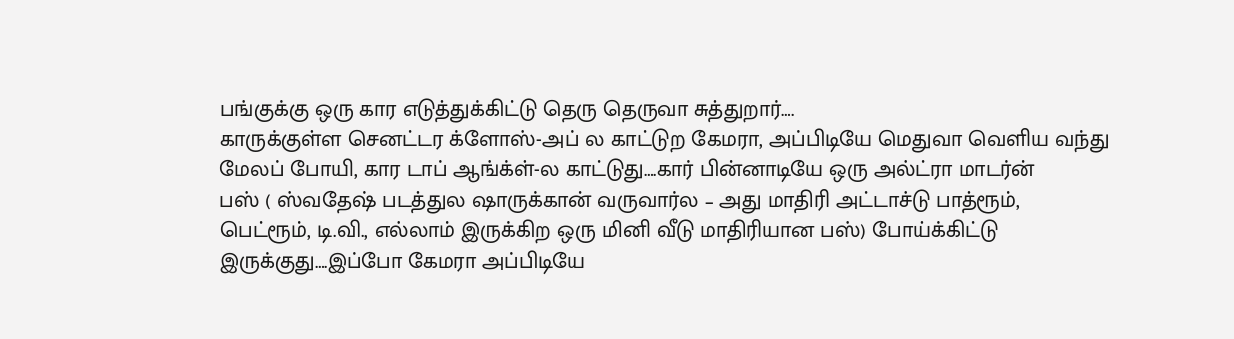பங்குக்கு ஒரு கார எடுத்துக்கிட்டு தெரு தெருவா சுத்துறார்….
காருக்குள்ள செனட்டர க்ளோஸ்-அப் ல காட்டுற கேமரா, அப்பிடியே மெதுவா வெளிய வந்து
மேலப் போயி, கார டாப் ஆங்க்ள்-ல காட்டுது….கார் பின்னாடியே ஒரு அல்ட்ரா மாடர்ன்
பஸ் ( ஸ்வதேஷ் படத்துல ஷாருக்கான் வருவார்ல – அது மாதிரி அட்டாச்டு பாத்ரூம்,
பெட்ரூம், டி.வி., எல்லாம் இருக்கிற ஒரு மினி வீடு மாதிரியான பஸ்) போய்க்கிட்டு
இருக்குது….இப்போ கேமரா அப்பிடியே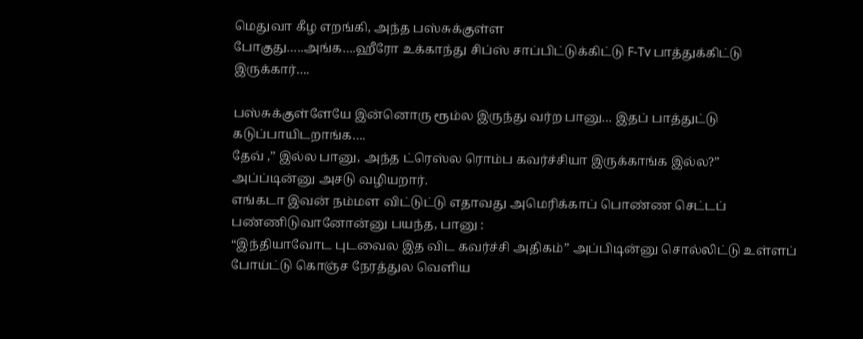மெதுவா கீழ எறங்கி, அந்த பஸ்சுக்குள்ள
போகுது…..அங்க….ஹீரோ உக்காந்து சிப்ஸ் சாப்பிட்டுக்கிட்டு F-Tv பாத்துக்கிட்டு
இருக்கார்….

பஸ்சுக்குள்ளேயே இன்னொரு ரூம்ல இருந்து வர்ற பானு… இதப் பாத்துட்டு
கடுப்பாயிடறாங்க….
தேவ் ,” இல்ல பானு, அந்த ட்ரெஸ்ல ரொம்ப கவர்ச்சியா இருக்காங்க இல்ல?”
அப்ப்டின்னு அசடு வழியறார்.
எங்கடா இவன் நம்மள விட்டுட்டு எதாவது அமெரிக்காப் பொண்ண செட்டப்
பண்ணிடுவானோன்னு பயந்த, பானு :
“இந்தியாவோட புடவைல இத விட கவர்ச்சி அதிகம்” அப்பிடின்னு சொல்லிட்டு உள்ளப்
போய்ட்டு கொஞ்ச நேரத்துல வெளிய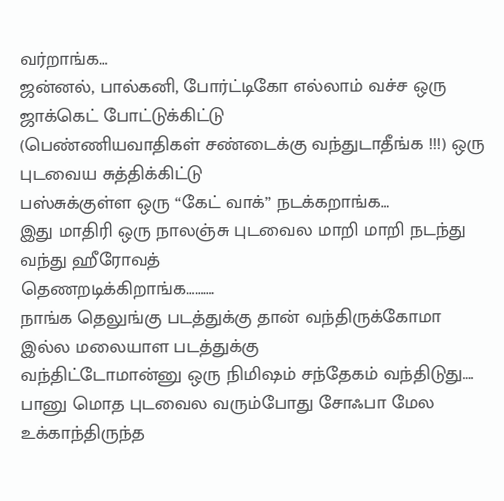வர்றாங்க…
ஜன்னல், பால்கனி, போர்ட்டிகோ எல்லாம் வச்ச ஒரு ஜாக்கெட் போட்டுக்கிட்டு
(பெண்ணியவாதிகள் சண்டைக்கு வந்துடாதீங்க !!!) ஒரு புடவைய சுத்திக்கிட்டு
பஸ்சுக்குள்ள ஒரு “கேட் வாக்” நடக்கறாங்க…
இது மாதிரி ஒரு நாலஞ்சு புடவைல மாறி மாறி நடந்து வந்து ஹீரோவத்
தெணறடிக்கிறாங்க……….
நாங்க தெலுங்கு படத்துக்கு தான் வந்திருக்கோமா இல்ல மலையாள படத்துக்கு
வந்திட்டோமான்னு ஒரு நிமிஷம் சந்தேகம் வந்திடுது….
பானு மொத புடவைல வரும்போது சோஃபா மேல உக்காந்திருந்த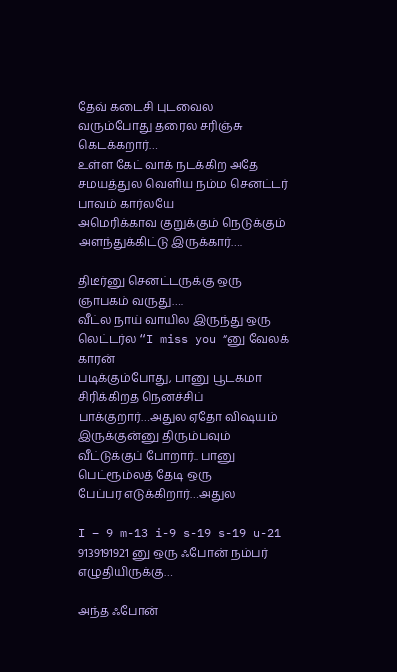தேவ் கடைசி புடவைல
வரும்போது தரைல சரிஞ்சு கெடக்கறார்…
உள்ள கேட் வாக் நடக்கிற அதே சமயத்துல வெளிய நம்ம செனட்டர் பாவம் கார்லயே
அமெரிக்காவ குறுக்கும் நெடுக்கும் அளந்துக்கிட்டு இருக்கார்….

திடீர்னு செனட்டருக்கு ஒரு ஞாபகம் வருது….
வீட்ல நாய் வாயில இருந்து ஒரு லெட்டர்ல “I miss you “னு வேலக் காரன்
படிக்கும்போது, பானு பூடகமா சிரிக்கிறத நெனச்சிப் பாக்குறார்…அதுல ஏதோ விஷயம்
இருக்குன்னு திரும்பவும் வீட்டுக்குப் போறார்.. பானு பெட்ரூம்லத் தேடி ஒரு
பேப்பர எடுக்கிறார்…அதுல

I – 9 m-13 i-9 s-19 s-19 u-21
9139191921 னு ஒரு ஃபோன் நம்பர் எழுதியிருக்கு…

அந்த ஃபோன்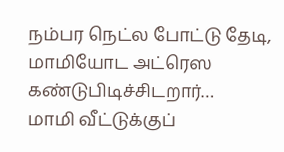நம்பர நெட்ல போட்டு தேடி, மாமியோட அட்ரெஸ கண்டுபிடிச்சிடறார்…
மாமி வீட்டுக்குப்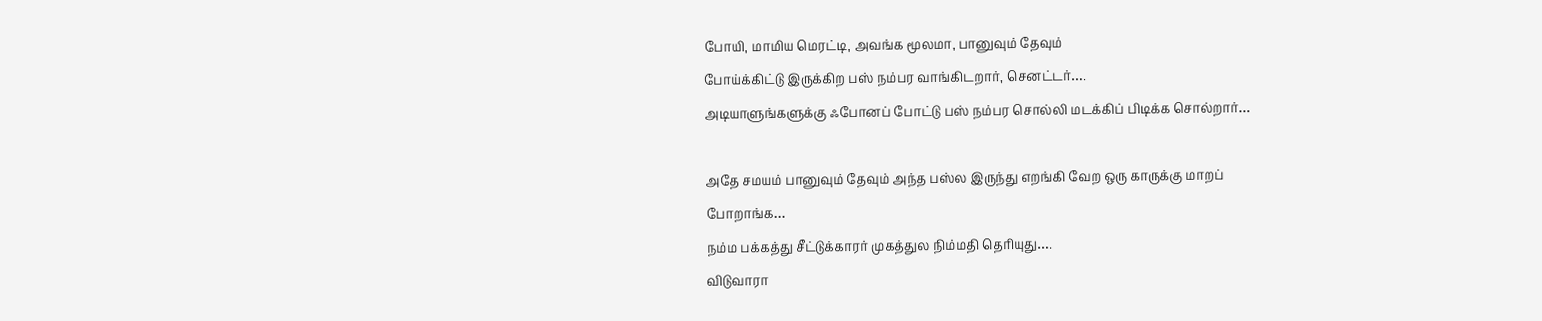போயி, மாமிய மெரட்டி, அவங்க மூலமா, பானுவும் தேவும்
போய்க்கிட்டு இருக்கிற பஸ் நம்பர வாங்கிடறார், செனட்டர்….
அடியாளுங்களுக்கு ஃபோனப் போட்டு பஸ் நம்பர சொல்லி மடக்கிப் பிடிக்க சொல்றார்…

அதே சமயம் பானுவும் தேவும் அந்த பஸ்ல இருந்து எறங்கி வேற ஒரு காருக்கு மாறப்
போறாங்க…
நம்ம பக்கத்து சீட்டுக்காரர் முகத்துல நிம்மதி தெரியுது….
விடுவாரா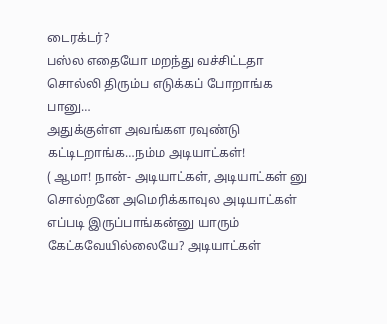டைரக்டர்?
பஸ்ல எதையோ மறந்து வச்சிட்டதா சொல்லி திரும்ப எடுக்கப் போறாங்க பானு…
அதுக்குள்ள அவங்கள ரவுண்டு கட்டிடறாங்க…நம்ம அடியாட்கள்!
( ஆமா! நான்- அடியாட்கள், அடியாட்கள் னு சொல்றனே அமெரிக்காவுல அடியாட்கள்
எப்படி இருப்பாங்கன்னு யாரும் கேட்கவேயில்லையே? அடியாட்கள்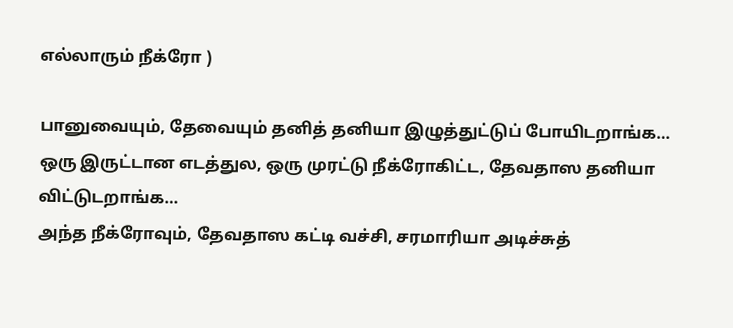எல்லாரும் நீக்ரோ )

பானுவையும், தேவையும் தனித் தனியா இழுத்துட்டுப் போயிடறாங்க…
ஒரு இருட்டான எடத்துல, ஒரு முரட்டு நீக்ரோகிட்ட, தேவதாஸ தனியா விட்டுடறாங்க…
அந்த நீக்ரோவும், தேவதாஸ கட்டி வச்சி, சரமாரியா அடிச்சுத்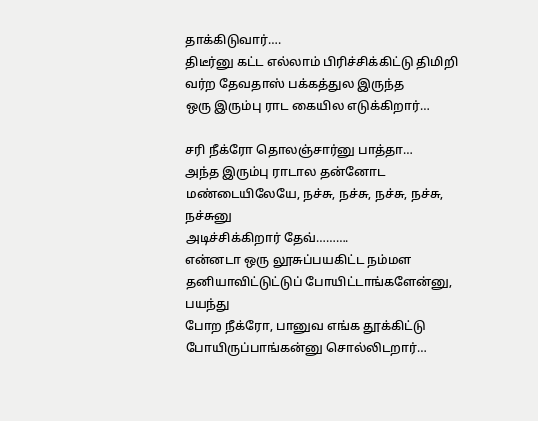தாக்கிடுவார்….
திடீர்னு கட்ட எல்லாம் பிரிச்சிக்கிட்டு திமிறி வர்ற தேவதாஸ் பக்கத்துல இருந்த
ஒரு இரும்பு ராட கையில எடுக்கிறார்…

சரி நீக்ரோ தொலஞ்சார்னு பாத்தா…
அந்த இரும்பு ராடால தன்னோட மண்டையிலேயே, நச்சு, நச்சு, நச்சு, நச்சு, நச்சுனு
அடிச்சிக்கிறார் தேவ்……….
என்னடா ஒரு லூசுப்பயகிட்ட நம்மள தனியாவிட்டுட்டுப் போயிட்டாங்களேன்னு, பயந்து
போற நீக்ரோ, பானுவ எங்க தூக்கிட்டு போயிருப்பாங்கன்னு சொல்லிடறார்…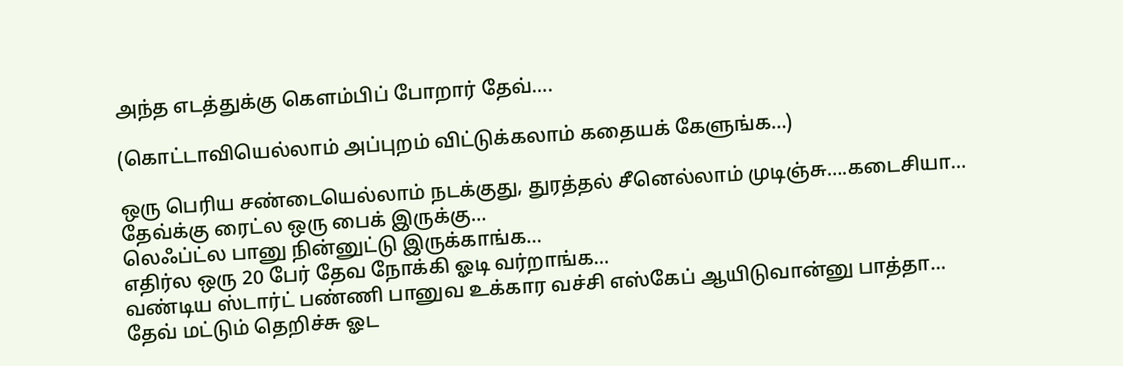அந்த எடத்துக்கு கெளம்பிப் போறார் தேவ்….

(கொட்டாவியெல்லாம் அப்புறம் விட்டுக்கலாம் கதையக் கேளுங்க…)

ஒரு பெரிய சண்டையெல்லாம் நடக்குது, துரத்தல் சீனெல்லாம் முடிஞ்சு….கடைசியா…
தேவ்க்கு ரைட்ல ஒரு பைக் இருக்கு…
லெஃப்ட்ல பானு நின்னுட்டு இருக்காங்க…
எதிர்ல ஒரு 20 பேர் தேவ நோக்கி ஓடி வர்றாங்க…
வண்டிய ஸ்டார்ட் பண்ணி பானுவ உக்கார வச்சி எஸ்கேப் ஆயிடுவான்னு பாத்தா…
தேவ் மட்டும் தெறிச்சு ஓட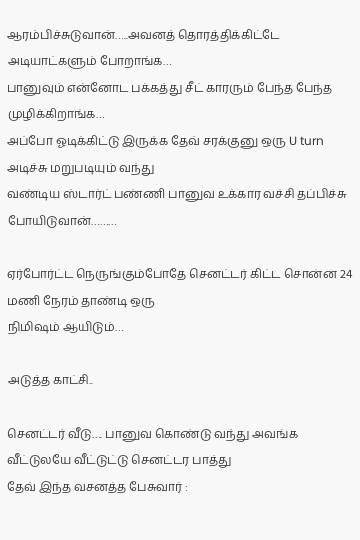ஆரம்பிச்சுடுவான்…..அவனத் தொரத்திக்கிட்டே
அடியாட்களும் போறாங்க…
பானுவும் என்னோட பக்கத்து சீட் காரரும் பேந்த பேந்த முழிக்கிறாங்க…
அப்போ ஓடிக்கிட்டு இருக்க தேவ் சரக்குனு ஒரு U turn அடிச்சு மறுபடியும் வந்து
வண்டிய ஸ்டார்ட் பண்ணி பானுவ உக்கார வச்சி தப்பிச்சு போயிடுவான்………

ஏர்போர்ட்ட நெருங்கும்போதே செனட்டர் கிட்ட சொன்ன 24 மணி நேரம் தாண்டி ஒரு
நிமிஷம் ஆயிடும்…

அடுத்த காட்சி..

செனட்டர் வீடு…. பானுவ கொண்டு வந்து அவங்க வீட்டுலயே வீட்டுட்டு செனட்டர பாத்து
தேவ் இந்த வசனத்த பேசுவார் :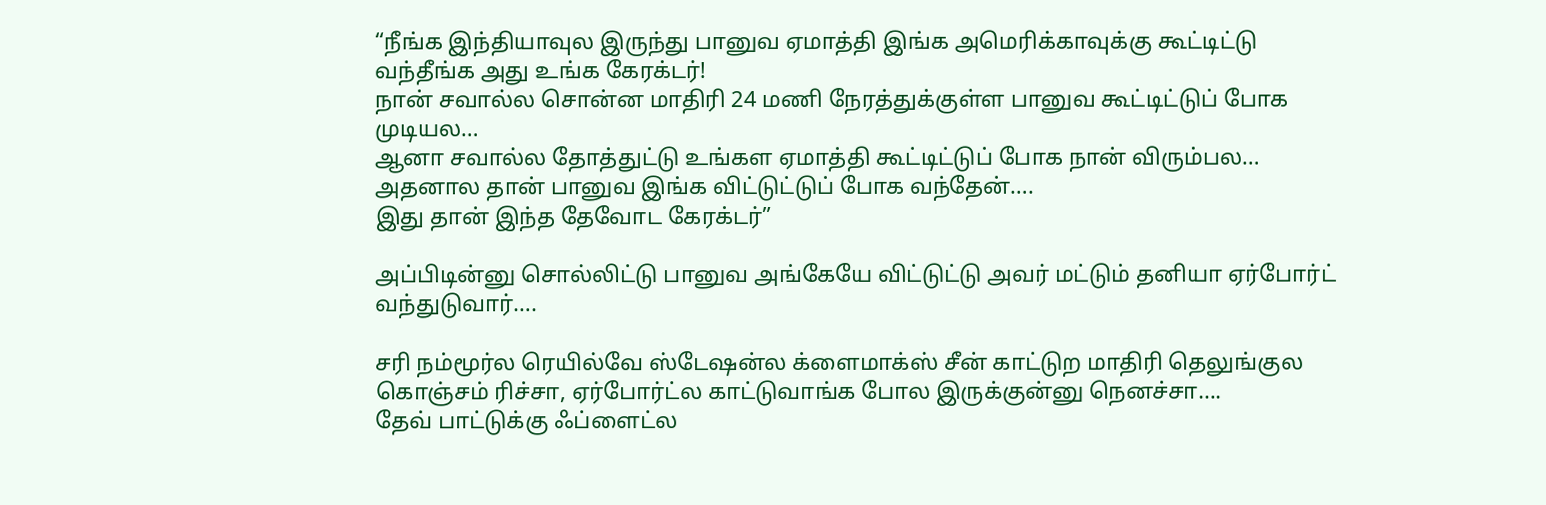“நீங்க இந்தியாவுல இருந்து பானுவ ஏமாத்தி இங்க அமெரிக்காவுக்கு கூட்டிட்டு
வந்தீங்க அது உங்க கேரக்டர்!
நான் சவால்ல சொன்ன மாதிரி 24 மணி நேரத்துக்குள்ள பானுவ கூட்டிட்டுப் போக
முடியல…
ஆனா சவால்ல தோத்துட்டு உங்கள ஏமாத்தி கூட்டிட்டுப் போக நான் விரும்பல…
அதனால தான் பானுவ இங்க விட்டுட்டுப் போக வந்தேன்….
இது தான் இந்த தேவோட கேரக்டர்”

அப்பிடின்னு சொல்லிட்டு பானுவ அங்கேயே விட்டுட்டு அவர் மட்டும் தனியா ஏர்போர்ட்
வந்துடுவார்….

சரி நம்மூர்ல ரெயில்வே ஸ்டேஷன்ல க்ளைமாக்ஸ் சீன் காட்டுற மாதிரி தெலுங்குல
கொஞ்சம் ரிச்சா, ஏர்போர்ட்ல காட்டுவாங்க போல இருக்குன்னு நெனச்சா….
தேவ் பாட்டுக்கு ஃப்ளைட்ல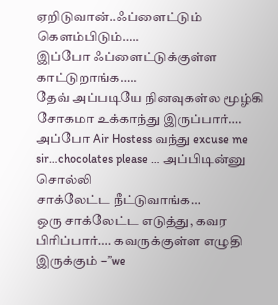ஏறிடுவான்..ஃப்ளைட்டும் கெளம்பிடும்…..
இப்போ ஃப்ளைட்டுக்குள்ள காட்டுறாங்க…..
தேவ் அப்படியே நினவுகள்ல மூழ்கி சோகமா உக்காந்து இருப்பார்….
அப்போ Air Hostess வந்து excuse me sir…chocolates please … அப்பிடின்னு சொல்லி
சாக்லேட்ட நீட்டுவாங்க…
ஒரு சாக்லேட்ட எடுத்து, கவர பிரிப்பார்…. கவருக்குள்ள எழுதி இருக்கும் –”we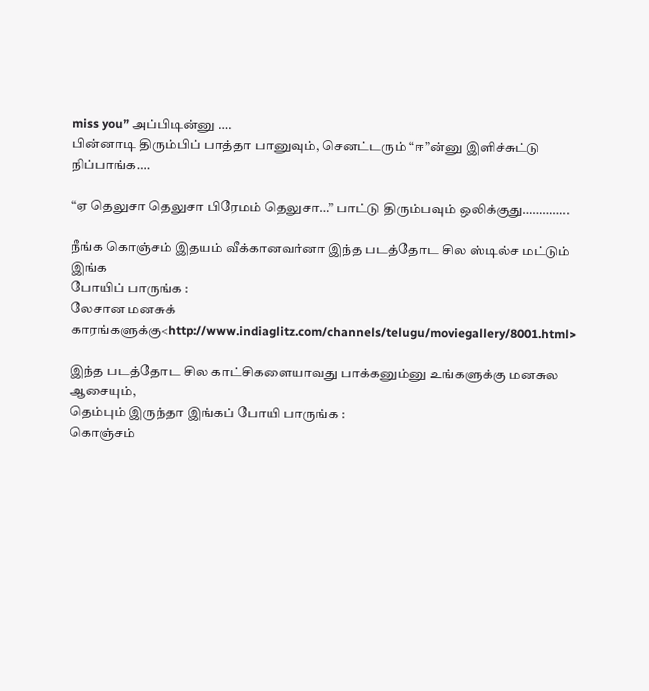miss you” அப்பிடின்னு ….
பின்னாடி திரும்பிப் பாத்தா பானுவும், செனட்டரும் “ஈ”ன்னு இளிச்சுட்டு
நிப்பாங்க….

“ஏ தெலுசா தெலுசா பிரேமம் தெலுசா…” பாட்டு திரும்பவும் ஒலிக்குது…………..

நீங்க கொஞ்சம் இதயம் வீக்கானவர்னா இந்த படத்தோட சில ஸ்டில்ச மட்டும் இங்க
போயிப் பாருங்க :
லேசான மனசுக் காரங்களுக்கு<http://www.indiaglitz.com/channels/telugu/moviegallery/8001.html>

இந்த படத்தோட சில காட்சிகளையாவது பாக்கனும்னு உங்களுக்கு மனசுல ஆசையும்,
தெம்பும் இருந்தா இங்கப் போயி பாருங்க :
கொஞ்சம்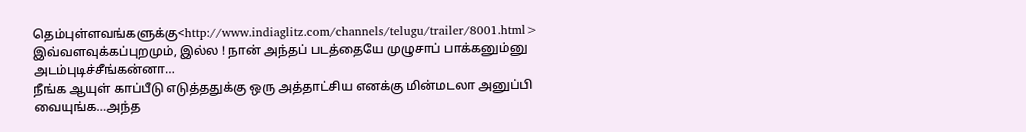தெம்புள்ளவங்களுக்கு<http://www.indiaglitz.com/channels/telugu/trailer/8001.html>
இவ்வளவுக்கப்புறமும், இல்ல ! நான் அந்தப் படத்தையே முழுசாப் பாக்கனும்னு
அடம்புடிச்சீங்கன்னா…
நீங்க ஆயுள் காப்பீடு எடுத்ததுக்கு ஒரு அத்தாட்சிய எனக்கு மின்மடலா அனுப்பி
வையுங்க…அந்த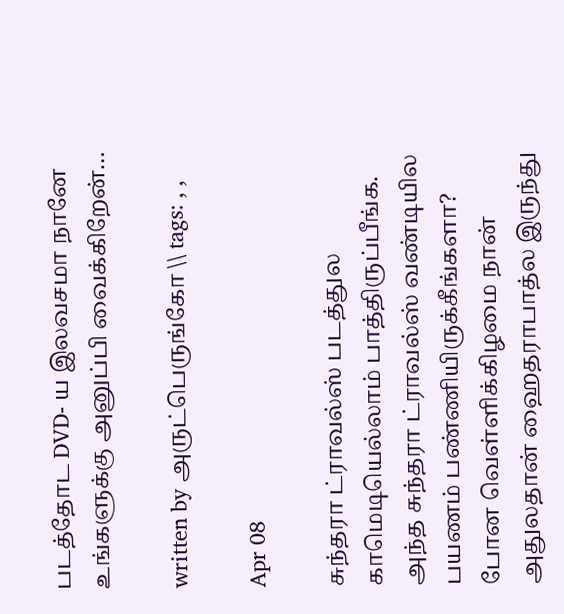படத்தோட DVD- ய இலவசமா நானே உங்களுக்கு அனுப்பி வைக்கிறேன்…

written by அருட்பெருங்கோ \\ tags: , ,

Apr 08

சுந்தரா ட்ராவல்ஸ் படத்துல காமெடியெல்லாம் பாத்திருப்பீங்க. அந்த சுந்தரா ட்ராவல்ஸ் வண்டியில பயணம் பண்ணியிருக்கீங்களா? போன வெள்ளிக்கிழமை நான் அதுலதான் ஹைதராபாத்ல இருந்து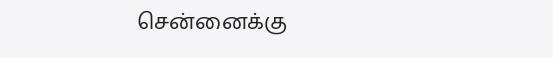சென்னைக்கு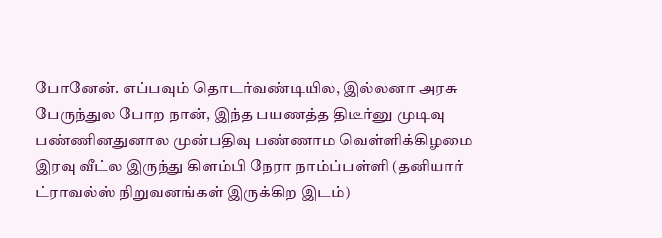போனேன். எப்பவும் தொடர்வண்டியில, இல்லனா அரசு பேருந்துல போற நான், இந்த பயணத்த திடீர்னு முடிவு பண்ணினதுனால முன்பதிவு பண்ணாம வெள்ளிக்கிழமை இரவு வீட்ல இருந்து கிளம்பி நேரா நாம்ப்பள்ளி (தனியார் ட்ராவல்ஸ் நிறுவனங்கள் இருக்கிற இடம்)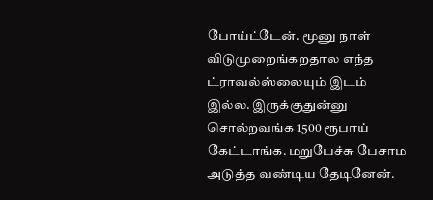போய்ட்டேன். மூனு நாள் விடுமுறைங்கறதால எந்த ட்ராவல்ஸ்லையும் இடம் இல்ல. இருக்குதுன்னு சொல்றவங்க 1500 ரூபாய் கேட்டாங்க. மறுபேச்சு பேசாம அடுத்த வண்டிய தேடினேன்.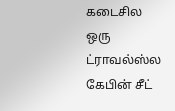கடைசில ஒரு ட்ராவல்ஸ்ல கேபின் சீட்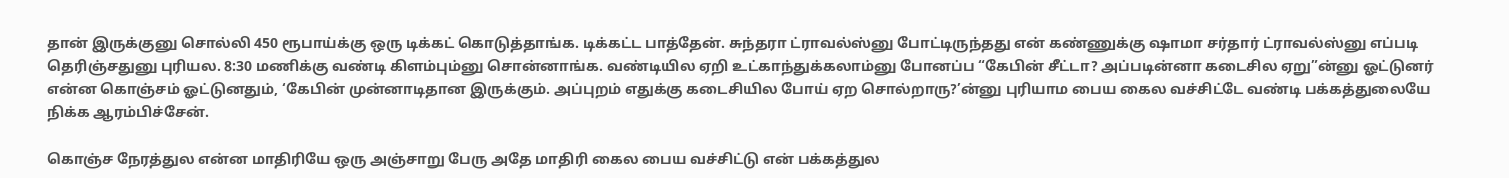தான் இருக்குனு சொல்லி 450 ரூபாய்க்கு ஒரு டிக்கட் கொடுத்தாங்க. டிக்கட்ட பாத்தேன். சுந்தரா ட்ராவல்ஸ்னு போட்டிருந்தது என் கண்ணுக்கு ஷாமா சர்தார் ட்ராவல்ஸ்னு எப்படி தெரிஞ்சதுனு புரியல. 8:30 மணிக்கு வண்டி கிளம்பும்னு சொன்னாங்க. வண்டியில ஏறி உட்காந்துக்கலாம்னு போனப்ப “கேபின் சீட்டா? அப்படின்னா கடைசில ஏறு”ன்னு ஓட்டுனர் என்ன கொஞ்சம் ஓட்டுனதும், ‘கேபின் முன்னாடிதான இருக்கும். அப்புறம் எதுக்கு கடைசியில போய் ஏற சொல்றாரு?’ன்னு புரியாம பைய கைல வச்சிட்டே வண்டி பக்கத்துலையே நிக்க ஆரம்பிச்சேன்.

கொஞ்ச நேரத்துல என்ன மாதிரியே ஒரு அஞ்சாறு பேரு அதே மாதிரி கைல பைய வச்சிட்டு என் பக்கத்துல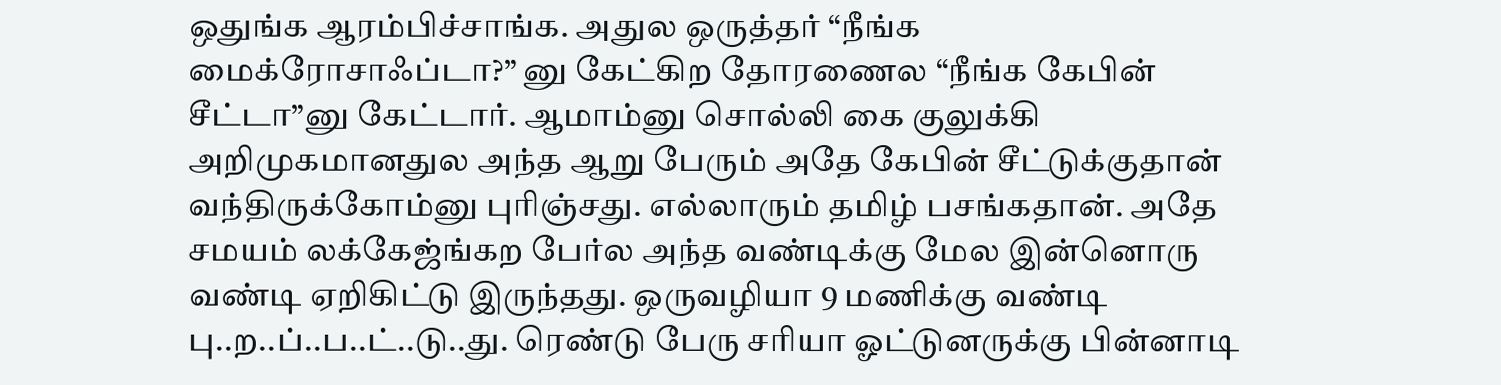ஒதுங்க ஆரம்பிச்சாங்க. அதுல ஒருத்தர் “நீங்க மைக்ரோசாஃப்டா?” னு கேட்கிற தோரணைல “நீங்க கேபின் சீட்டா”னு கேட்டார். ஆமாம்னு சொல்லி கை குலுக்கி அறிமுகமானதுல அந்த ஆறு பேரும் அதே கேபின் சீட்டுக்குதான் வந்திருக்கோம்னு புரிஞ்சது. எல்லாரும் தமிழ் பசங்கதான். அதே சமயம் லக்கேஜ்ங்கற பேர்ல அந்த வண்டிக்கு மேல இன்னொரு வண்டி ஏறிகிட்டு இருந்தது. ஒருவழியா 9 மணிக்கு வண்டி பு..ற..ப்..ப..ட்..டு..து. ரெண்டு பேரு சரியா ஓட்டுனருக்கு பின்னாடி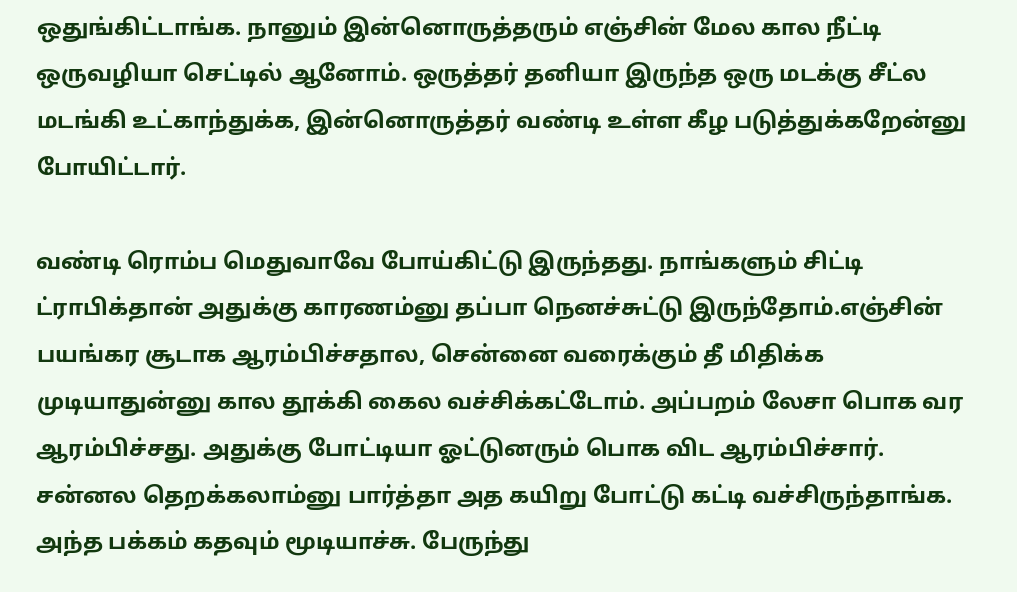ஒதுங்கிட்டாங்க. நானும் இன்னொருத்தரும் எஞ்சின் மேல கால நீட்டி ஒருவழியா செட்டில் ஆனோம். ஒருத்தர் தனியா இருந்த ஒரு மடக்கு சீட்ல மடங்கி உட்காந்துக்க, இன்னொருத்தர் வண்டி உள்ள கீழ படுத்துக்கறேன்னு போயிட்டார்.

வண்டி ரொம்ப மெதுவாவே போய்கிட்டு இருந்தது. நாங்களும் சிட்டி ட்ராபிக்தான் அதுக்கு காரணம்னு தப்பா நெனச்சுட்டு இருந்தோம்.எஞ்சின் பயங்கர சூடாக ஆரம்பிச்சதால, சென்னை வரைக்கும் தீ மிதிக்க முடியாதுன்னு கால தூக்கி கைல வச்சிக்கட்டோம். அப்பறம் லேசா பொக வர ஆரம்பிச்சது. அதுக்கு போட்டியா ஓட்டுனரும் பொக விட ஆரம்பிச்சார். சன்னல தெறக்கலாம்னு பார்த்தா அத கயிறு போட்டு கட்டி வச்சிருந்தாங்க. அந்த பக்கம் கதவும் மூடியாச்சு. பேருந்து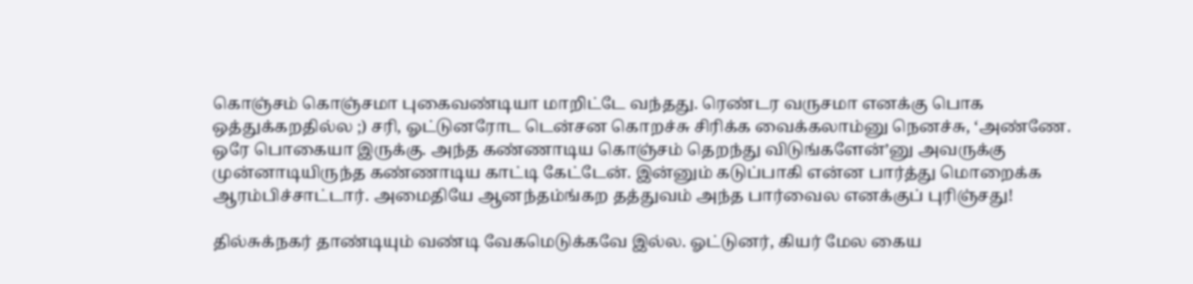கொஞ்சம் கொஞ்சமா புகைவண்டியா மாறிட்டே வந்தது. ரெண்டர வருசமா எனக்கு பொக ஒத்துக்கறதில்ல ;) சரி, ஓட்டுனரோட டென்சன கொறச்சு சிரிக்க வைக்கலாம்னு நெனச்சு, ‘அண்ணே. ஒரே பொகையா இருக்கு. அந்த கண்ணாடிய கொஞ்சம் தெறந்து விடுங்களேன்’னு அவருக்கு முன்னாடியிருந்த கண்ணாடிய காட்டி கேட்டேன். இன்னும் கடுப்பாகி என்ன பார்த்து மொறைக்க ஆரம்பிச்சாட்டார். அமைதியே ஆனந்தம்ங்கற தத்துவம் அந்த பார்வைல எனக்குப் புரிஞ்சது!

தில்சுக்நகர் தாண்டியும் வண்டி வேகமெடுக்கவே இல்ல. ஓட்டுனர், கியர் மேல கைய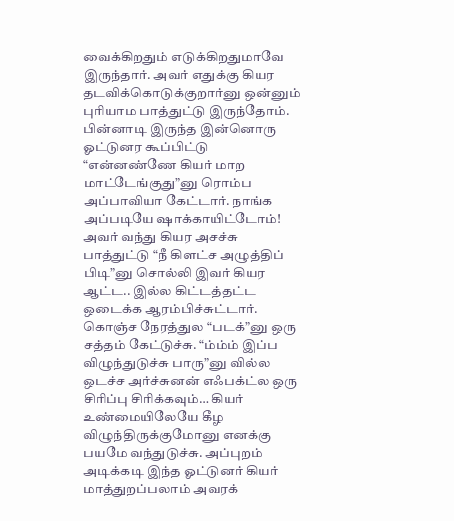வைக்கிறதும் எடுக்கிறதுமாவே இருந்தார். அவர் எதுக்கு கியர தடவிக்கொடுக்குறார்னு ஒன்னும் புரியாம பாத்துட்டு இருந்தோம். பின்னாடி இருந்த இன்னொரு ஓட்டுனர கூப்பிட்டு “என்னண்ணே கியர் மாற மாட்டேங்குது”னு ரொம்ப அப்பாவியா கேட்டார். நாங்க அப்படியே ஷாக்காயிட்டோம்! அவர் வந்து கியர அசச்சு பாத்துட்டு “நீ கிளட்ச அழுத்திப் பிடி”னு சொல்லி இவர் கியர ஆட்ட.. இல்ல கிட்டத்தட்ட ஒடைக்க ஆரம்பிச்சுட்டார். கொஞ்ச நேரத்துல “படக்”னு ஒரு சத்தம் கேட்டுச்சு. “ம்ம்ம் இப்ப விழுந்துடுச்சு பாரு”னு வில்ல ஒடச்ச அர்ச்சுனன் எஃபக்ட்ல ஒரு சிரிப்பு சிரிக்கவும்… கியர் உண்மையிலேயே கீழ விழுந்திருக்குமோனு எனக்கு பயமே வந்துடுச்சு. அப்புறம் அடிக்கடி இந்த ஓட்டுனர் கியர் மாத்துறப்பலாம் அவரக்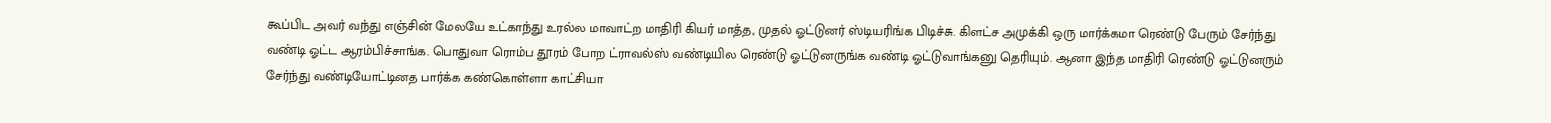கூப்பிட அவர் வந்து எஞ்சின் மேலயே உட்காந்து உரல்ல மாவாட்ற மாதிரி கியர் மாத்த, முதல் ஓட்டுனர் ஸ்டியரிங்க பிடிச்சு. கிளட்ச அமுக்கி ஒரு மார்க்கமா ரெண்டு பேரும் சேர்ந்து வண்டி ஓட்ட ஆரம்பிச்சாங்க. பொதுவா ரொம்ப தூரம் போற ட்ராவல்ஸ் வண்டியில ரெண்டு ஓட்டுனருங்க வண்டி ஓட்டுவாங்கனு தெரியும். ஆனா இந்த மாதிரி ரெண்டு ஓட்டுனரும் சேர்ந்து வண்டியோட்டினத பார்க்க கண்கொள்ளா காட்சியா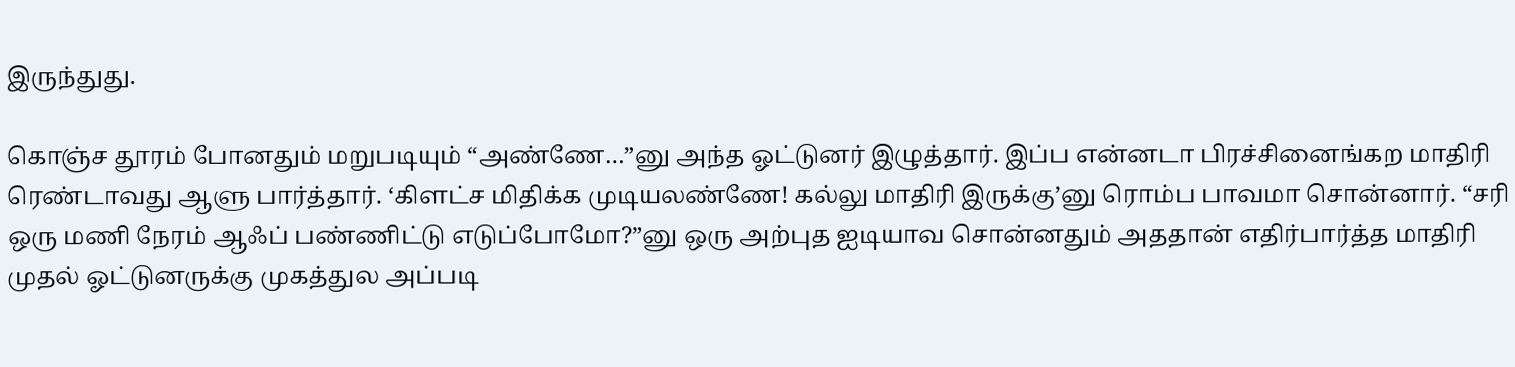இருந்துது.

கொஞ்ச தூரம் போனதும் மறுபடியும் “அண்ணே…”னு அந்த ஓட்டுனர் இழுத்தார். இப்ப என்னடா பிரச்சினைங்கற மாதிரி ரெண்டாவது ஆளு பார்த்தார். ‘கிளட்ச மிதிக்க முடியலண்ணே! கல்லு மாதிரி இருக்கு’னு ரொம்ப பாவமா சொன்னார். “சரி ஒரு மணி நேரம் ஆஃப் பண்ணிட்டு எடுப்போமோ?”னு ஒரு அற்புத ஐடியாவ சொன்னதும் அததான் எதிர்பார்த்த மாதிரி முதல் ஓட்டுனருக்கு முகத்துல அப்படி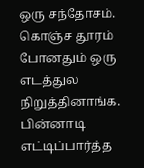ஒரு சந்தோசம். கொஞ்ச தூரம் போனதும் ஒரு எடத்துல நிறுத்தினாங்க. பின்னாடி எட்டிப்பார்த்த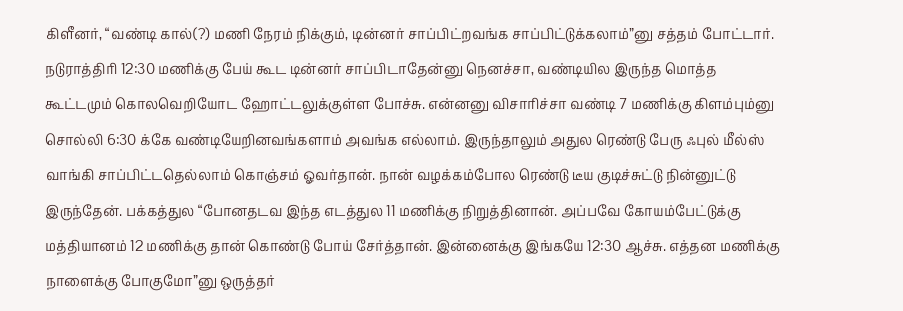கிளீனர், “வண்டி கால்(?) மணி நேரம் நிக்கும், டின்னர் சாப்பிட்றவங்க சாப்பிட்டுக்கலாம்”னு சத்தம் போட்டார். நடுராத்திரி 12:30 மணிக்கு பேய் கூட டின்னர் சாப்பிடாதேன்னு நெனச்சா, வண்டியில இருந்த மொத்த கூட்டமும் கொலவெறியோட ஹோட்டலுக்குள்ள போச்சு. என்னனு விசாரிச்சா வண்டி 7 மணிக்கு கிளம்பும்னு சொல்லி 6:30 க்கே வண்டியேறினவங்களாம் அவங்க எல்லாம். இருந்தாலும் அதுல ரெண்டு பேரு ஃபுல் மீல்ஸ் வாங்கி சாப்பிட்டதெல்லாம் கொஞ்சம் ஓவர்தான். நான் வழக்கம்போல ரெண்டு டீய குடிச்சுட்டு நின்னுட்டு இருந்தேன். பக்கத்துல “போனதடவ இந்த எடத்துல 11 மணிக்கு நிறுத்தினான். அப்பவே கோயம்பேட்டுக்கு மத்தியானம் 12 மணிக்கு தான் கொண்டு போய் சேர்த்தான். இன்னைக்கு இங்கயே 12:30 ஆச்சு. எத்தன மணிக்கு நாளைக்கு போகுமோ”னு ஒருத்தர்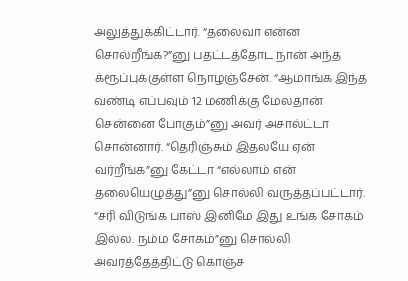அலுத்துக்கிட்டார். “தலைவா என்ன சொல்றீங்க?”னு பதட்டத்தோட நான் அந்த க்ரூப்புக்குள்ள நொழஞ்சேன். “ஆமாங்க இந்த வண்டி எப்பவும் 12 மணிக்கு மேலதான் சென்னை போகும்”னு அவர் அசால்ட்டா சொன்னார். “தெரிஞ்சும் இதலயே ஏன் வர்றீங்க”னு கேட்டா “எல்லாம் என் தலையெழுத்து”னு சொல்லி வருத்தப்பட்டார். “சரி விடுங்க பாஸ் இனிமே இது உங்க சோகம் இல்ல. நம்ம சோகம்”னு சொல்லி அவரத்தேத்திட்டு கொஞ்ச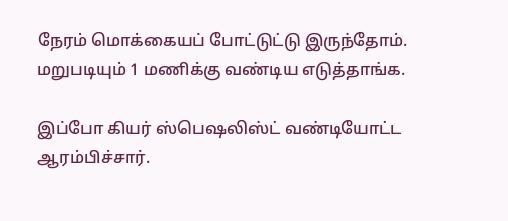நேரம் மொக்கையப் போட்டுட்டு இருந்தோம். மறுபடியும் 1 மணிக்கு வண்டிய எடுத்தாங்க.

இப்போ கியர் ஸ்பெஷலிஸ்ட் வண்டியோட்ட ஆரம்பிச்சார்.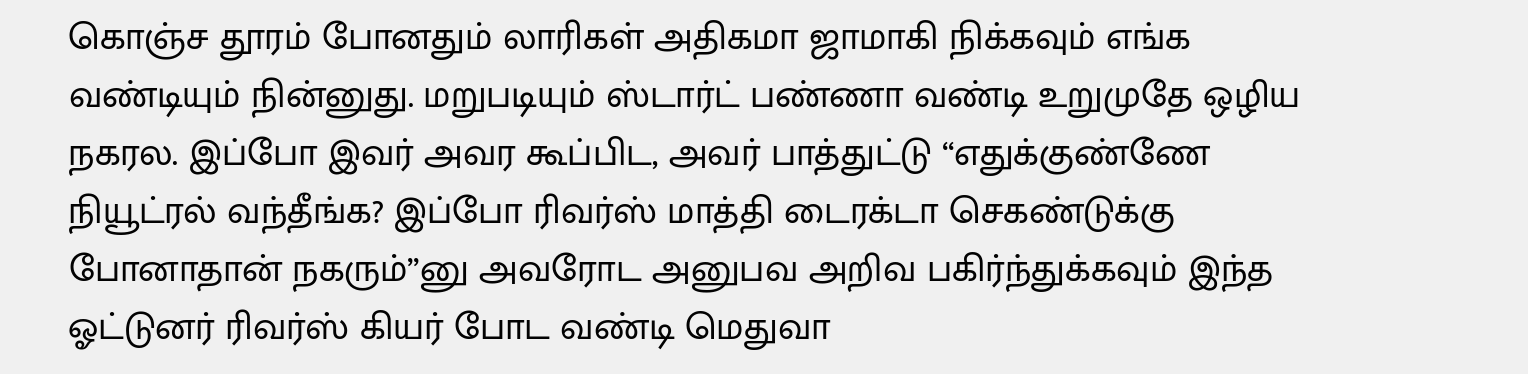கொஞ்ச தூரம் போனதும் லாரிகள் அதிகமா ஜாமாகி நிக்கவும் எங்க வண்டியும் நின்னுது. மறுபடியும் ஸ்டார்ட் பண்ணா வண்டி உறுமுதே ஒழிய நகரல. இப்போ இவர் அவர கூப்பிட, அவர் பாத்துட்டு “எதுக்குண்ணே நியூட்ரல் வந்தீங்க? இப்போ ரிவர்ஸ் மாத்தி டைரக்டா செகண்டுக்கு போனாதான் நகரும்”னு அவரோட அனுபவ அறிவ பகிர்ந்துக்கவும் இந்த ஓட்டுனர் ரிவர்ஸ் கியர் போட வண்டி மெதுவா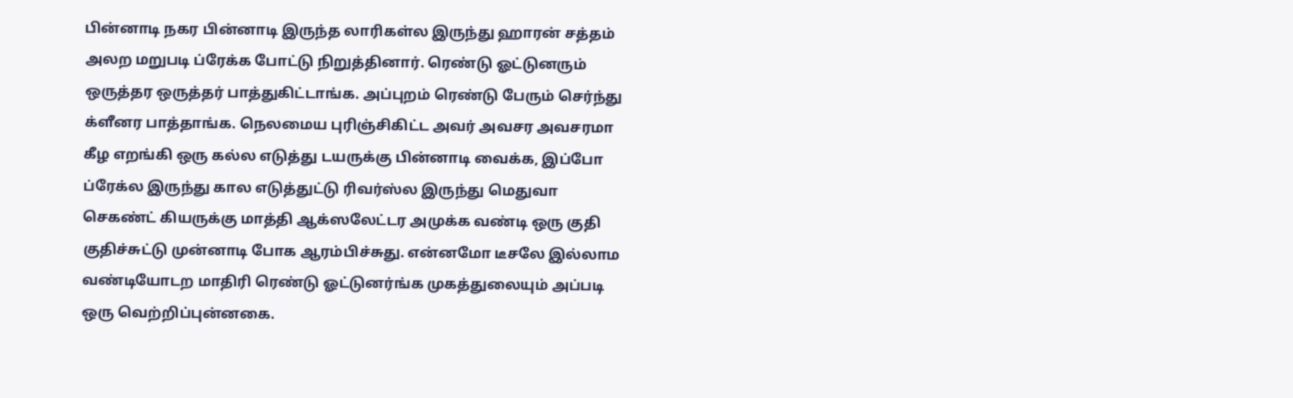பின்னாடி நகர பின்னாடி இருந்த லாரிகள்ல இருந்து ஹாரன் சத்தம் அலற மறுபடி ப்ரேக்க போட்டு நிறுத்தினார். ரெண்டு ஓட்டுனரும் ஒருத்தர ஒருத்தர் பாத்துகிட்டாங்க. அப்புறம் ரெண்டு பேரும் செர்ந்து க்ளீனர பாத்தாங்க. நெலமைய புரிஞ்சிகிட்ட அவர் அவசர அவசரமா கீழ எறங்கி ஒரு கல்ல எடுத்து டயருக்கு பின்னாடி வைக்க, இப்போ ப்ரேக்ல இருந்து கால எடுத்துட்டு ரிவர்ஸ்ல இருந்து மெதுவா செகண்ட் கியருக்கு மாத்தி ஆக்ஸலேட்டர அமுக்க வண்டி ஒரு குதி குதிச்சுட்டு முன்னாடி போக ஆரம்பிச்சுது. என்னமோ டீசலே இல்லாம வண்டியோடற மாதிரி ரெண்டு ஓட்டுனர்ங்க முகத்துலையும் அப்படி ஒரு வெற்றிப்புன்னகை.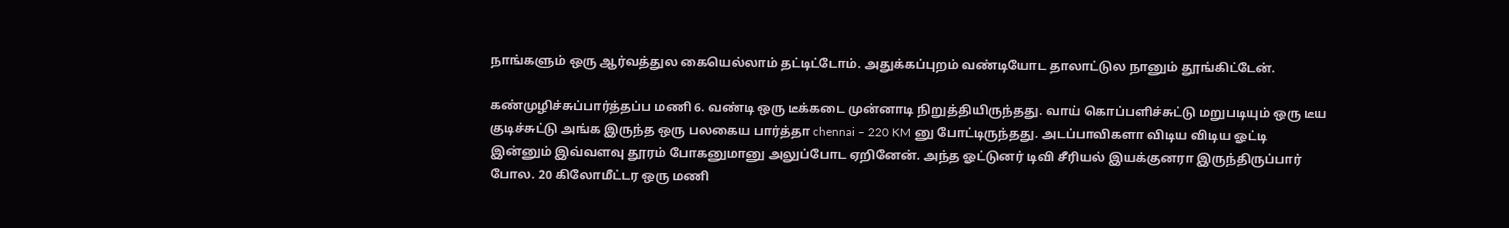நாங்களும் ஒரு ஆர்வத்துல கையெல்லாம் தட்டிட்டோம். அதுக்கப்புறம் வண்டியோட தாலாட்டுல நானும் தூங்கிட்டேன்.

கண்முழிச்சுப்பார்த்தப்ப மணி 6. வண்டி ஒரு டீக்கடை முன்னாடி நிறுத்தியிருந்தது. வாய் கொப்பளிச்சுட்டு மறுபடியும் ஒரு டீய குடிச்சுட்டு அங்க இருந்த ஒரு பலகைய பார்த்தா chennai – 220 KM னு போட்டிருந்தது. அடப்பாவிகளா விடிய விடிய ஓட்டி இன்னும் இவ்வளவு தூரம் போகனுமானு அலுப்போட ஏறினேன். அந்த ஓட்டுனர் டிவி சீரியல் இயக்குனரா இருந்திருப்பார் போல. 20 கிலோமீட்டர ஒரு மணி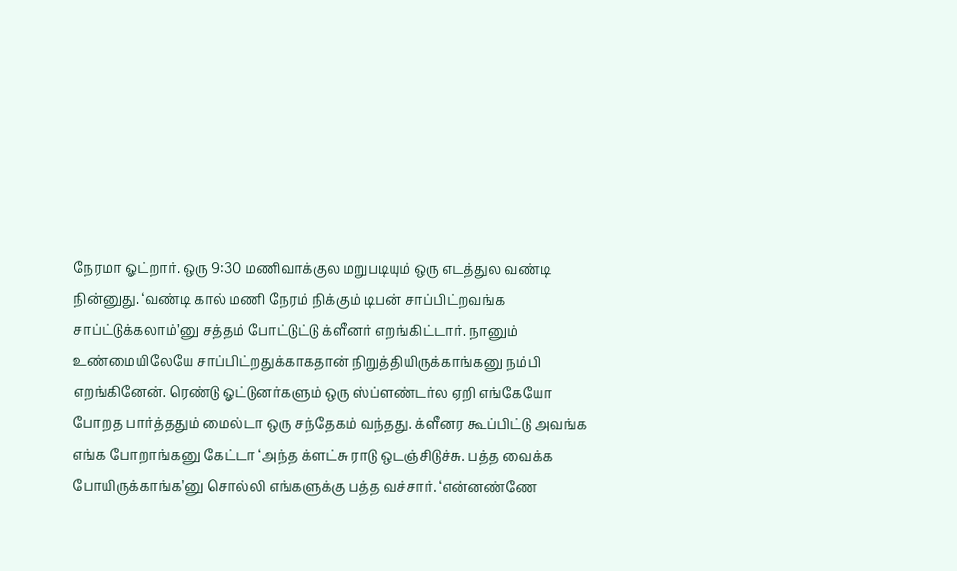நேரமா ஓட்றார். ஒரு 9:30 மணிவாக்குல மறுபடியும் ஒரு எடத்துல வண்டி நின்னுது. ‘வண்டி கால் மணி நேரம் நிக்கும் டிபன் சாப்பிட்றவங்க சாப்ட்டுக்கலாம்’னு சத்தம் போட்டுட்டு க்ளீனர் எறங்கிட்டார். நானும் உண்மையிலேயே சாப்பிட்றதுக்காகதான் நிறுத்தியிருக்காங்கனு நம்பி எறங்கினேன். ரெண்டு ஓட்டுனர்களும் ஒரு ஸ்ப்ளண்டர்ல ஏறி எங்கேயோ போறத பார்த்ததும் மைல்டா ஒரு சந்தேகம் வந்தது. க்ளீனர கூப்பிட்டு அவங்க எங்க போறாங்கனு கேட்டா ‘அந்த க்ளட்சு ராடு ஒடஞ்சிடுச்சு. பத்த வைக்க போயிருக்காங்க’னு சொல்லி எங்களுக்கு பத்த வச்சார். ‘என்னண்ணே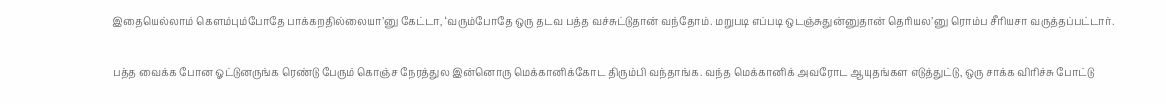இதையெல்லாம் கெளம்பும்போதே பாக்கறதில்லையா’னு கேட்டா, ‘வரும்போதே ஒரு தடவ பத்த வச்சுட்டுதான் வந்தோம். மறுபடி எப்படி ஒடஞ்சுதுன்னுதான் தெரியல’னு ரொம்ப சீரியசா வருத்தப்பட்டார்.

பத்த வைக்க போன ஓட்டுனருங்க ரெண்டு பேரும் கொஞ்ச நேரத்துல இன்னொரு மெக்கானிக்கோட திரும்பி வந்தாங்க. வந்த மெக்கானிக் அவரோட ஆயுதங்கள எடுத்துட்டு, ஒரு சாக்க விரிச்சு போட்டு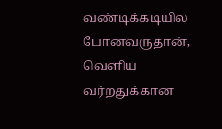வண்டிக்கடியில போனவருதான், வெளிய வர்றதுக்கான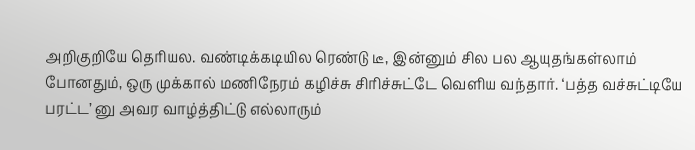அறிகுறியே தெரியல. வண்டிக்கடியில ரெண்டு டீ, இன்னும் சில பல ஆயுதங்கள்லாம் போனதும், ஒரு முக்கால் மணிநேரம் கழிச்சு சிரிச்சுட்டே வெளிய வந்தார். ‘பத்த வச்சுட்டியே பரட்ட’ னு அவர வாழ்த்திட்டு எல்லாரும்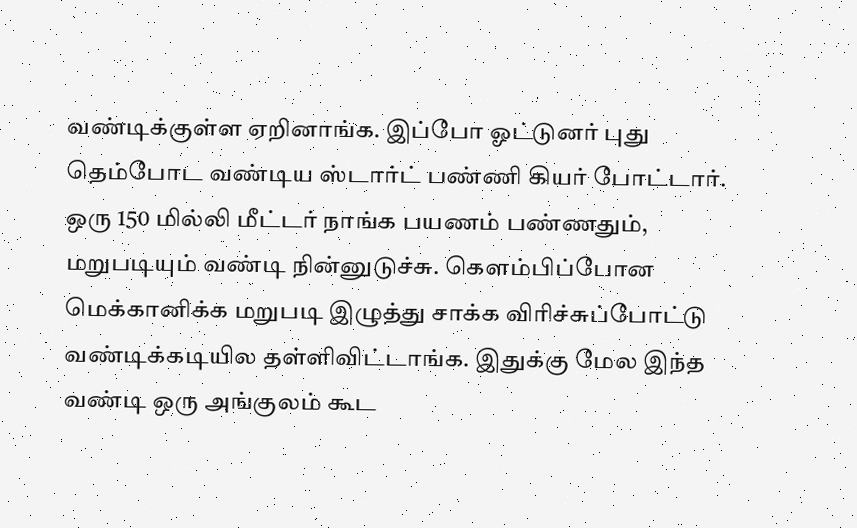வண்டிக்குள்ள ஏறினாங்க. இப்போ ஓட்டுனர் புது தெம்போட வண்டிய ஸ்டார்ட் பண்ணி கியர் போட்டார். ஒரு 150 மில்லி மீட்டர் நாங்க பயணம் பண்ணதும், மறுபடியும் வண்டி நின்னுடுச்சு. கெளம்பிப்போன மெக்கானிக்க மறுபடி இழுத்து சாக்க விரிச்சுப்போட்டு வண்டிக்கடியில தள்ளிவிட்டாங்க. இதுக்கு மேல இந்த வண்டி ஒரு அங்குலம் கூட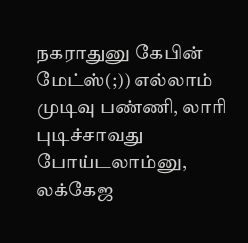நகராதுனு கேபின் மேட்ஸ்(;)) எல்லாம் முடிவு பண்ணி, லாரி புடிச்சாவது போய்டலாம்னு, லக்கேஜ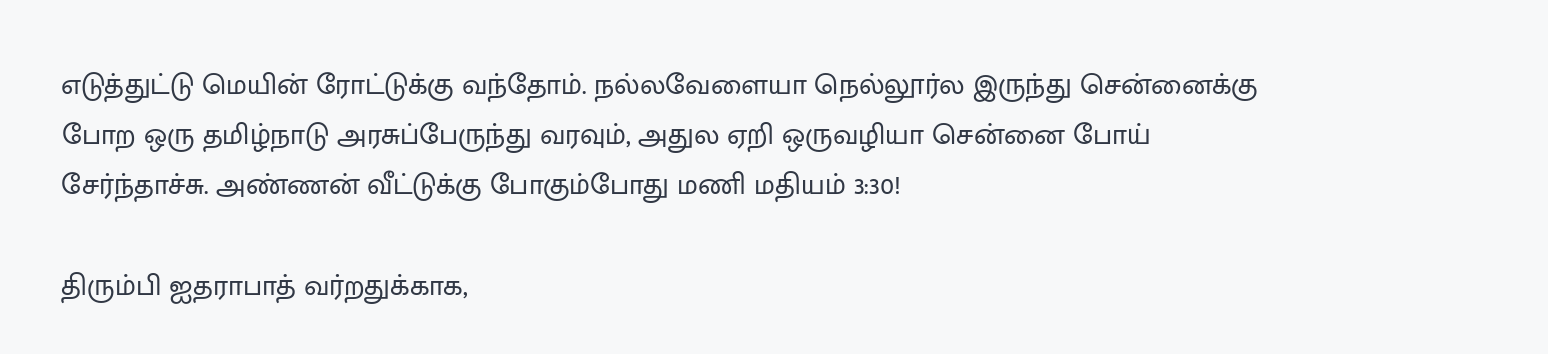எடுத்துட்டு மெயின் ரோட்டுக்கு வந்தோம். நல்லவேளையா நெல்லூர்ல இருந்து சென்னைக்கு போற ஒரு தமிழ்நாடு அரசுப்பேருந்து வரவும், அதுல ஏறி ஒருவழியா சென்னை போய் சேர்ந்தாச்சு. அண்ணன் வீட்டுக்கு போகும்போது மணி மதியம் 3:30!

திரும்பி ஐதராபாத் வர்றதுக்காக,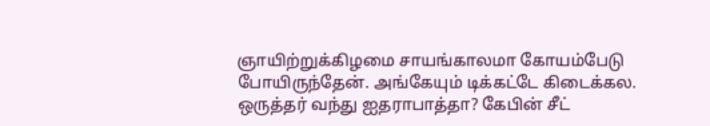ஞாயிற்றுக்கிழமை சாயங்காலமா கோயம்பேடு போயிருந்தேன். அங்கேயும் டிக்கட்டே கிடைக்கல. ஒருத்தர் வந்து ஐதராபாத்தா? கேபின் சீட்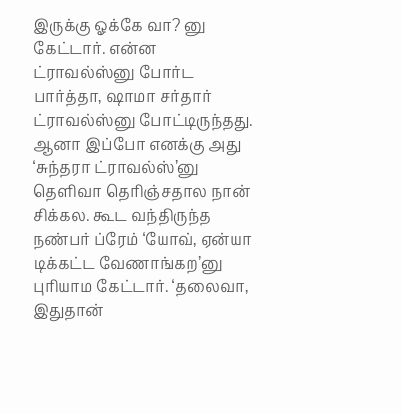இருக்கு ஓக்கே வா? னு கேட்டார். என்ன ட்ராவல்ஸ்னு போர்ட பார்த்தா, ஷாமா சர்தார் ட்ராவல்ஸ்னு போட்டிருந்தது. ஆனா இப்போ எனக்கு அது ‘சுந்தரா ட்ராவல்ஸ்’னு தெளிவா தெரிஞ்சதால நான் சிக்கல. கூட வந்திருந்த நண்பர் ப்ரேம் ‘யோவ், ஏன்யா டிக்கட்ட வேணாங்கற’னு புரியாம கேட்டார். ‘தலைவா, இதுதான்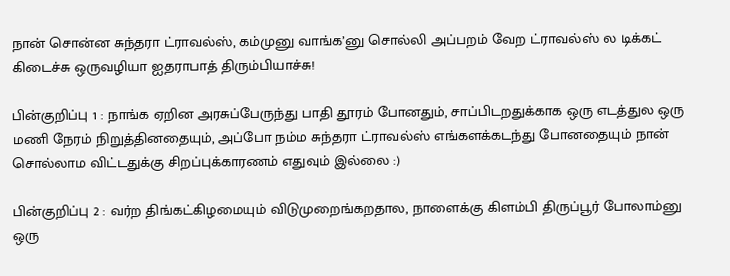நான் சொன்ன சுந்தரா ட்ராவல்ஸ், கம்முனு வாங்க’னு சொல்லி அப்பறம் வேற ட்ராவல்ஸ் ல டிக்கட் கிடைச்சு ஒருவழியா ஐதராபாத் திரும்பியாச்சு!

பின்குறிப்பு 1 : நாங்க ஏறின அரசுப்பேருந்து பாதி தூரம் போனதும், சாப்பிடறதுக்காக ஒரு எடத்துல ஒரு மணி நேரம் நிறுத்தினதையும், அப்போ நம்ம சுந்தரா ட்ராவல்ஸ் எங்களக்கடந்து போனதையும் நான் சொல்லாம விட்டதுக்கு சிறப்புக்காரணம் எதுவும் இல்லை :)

பின்குறிப்பு 2 : வர்ற திங்கட்கிழமையும் விடுமுறைங்கறதால, நாளைக்கு கிளம்பி திருப்பூர் போலாம்னு ஒரு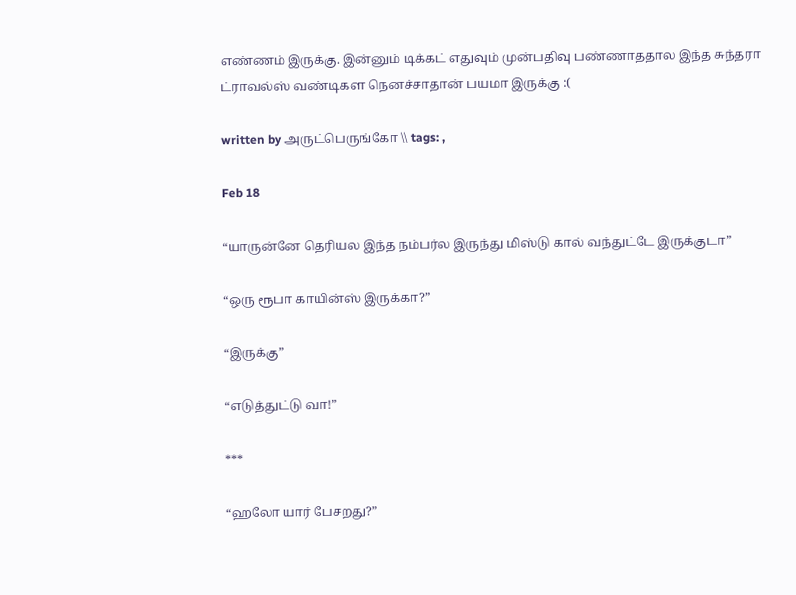எண்ணம் இருக்கு. இன்னும் டிக்கட் எதுவும் முன்பதிவு பண்ணாததால இந்த சுந்தரா ட்ராவல்ஸ் வண்டிகள நெனச்சாதான் பயமா இருக்கு :(

written by அருட்பெருங்கோ \\ tags: ,

Feb 18

“யாருன்னே தெரியல இந்த நம்பர்ல இருந்து மிஸ்டு கால் வந்துட்டே இருக்குடா”

“ஒரு ரூபா காயின்ஸ் இருக்கா?”

“இருக்கு”

“எடுத்துட்டு வா!”

***

“ஹலோ யார் பேசறது?”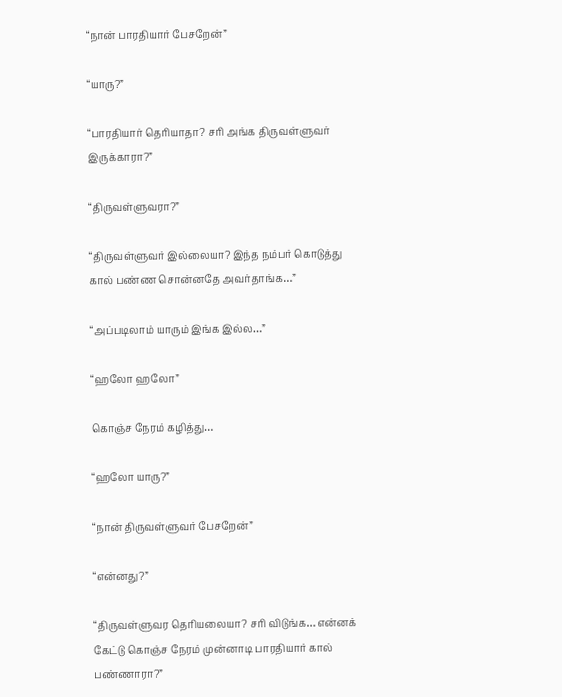“நான் பாரதியார் பேசறேன்”

“யாரு?”

“பாரதியார் தெரியாதா? சரி அங்க திருவள்ளுவர் இருக்காரா?”

“திருவள்ளுவரா?”

“திருவள்ளுவர் இல்லையா? இந்த நம்பர் கொடுத்து கால் பண்ண சொன்னதே அவர்தாங்க…”

“அப்படிலாம் யாரும் இங்க இல்ல…”

“ஹலோ ஹலோ”

கொஞ்ச நேரம் கழித்து…

“ஹலோ யாரு?”

“நான் திருவள்ளுவர் பேசறேன்”

“என்னது?”

“திருவள்ளுவர தெரியலையா? சரி விடுங்க… என்னக் கேட்டு கொஞ்ச நேரம் முன்னாடி பாரதியார் கால் பண்ணாரா?”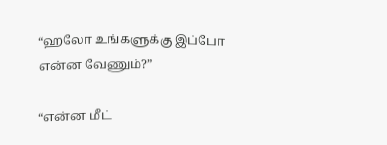“ஹலோ உங்களுக்கு இப்போ என்ன வேணும்?”

“என்ன மீட்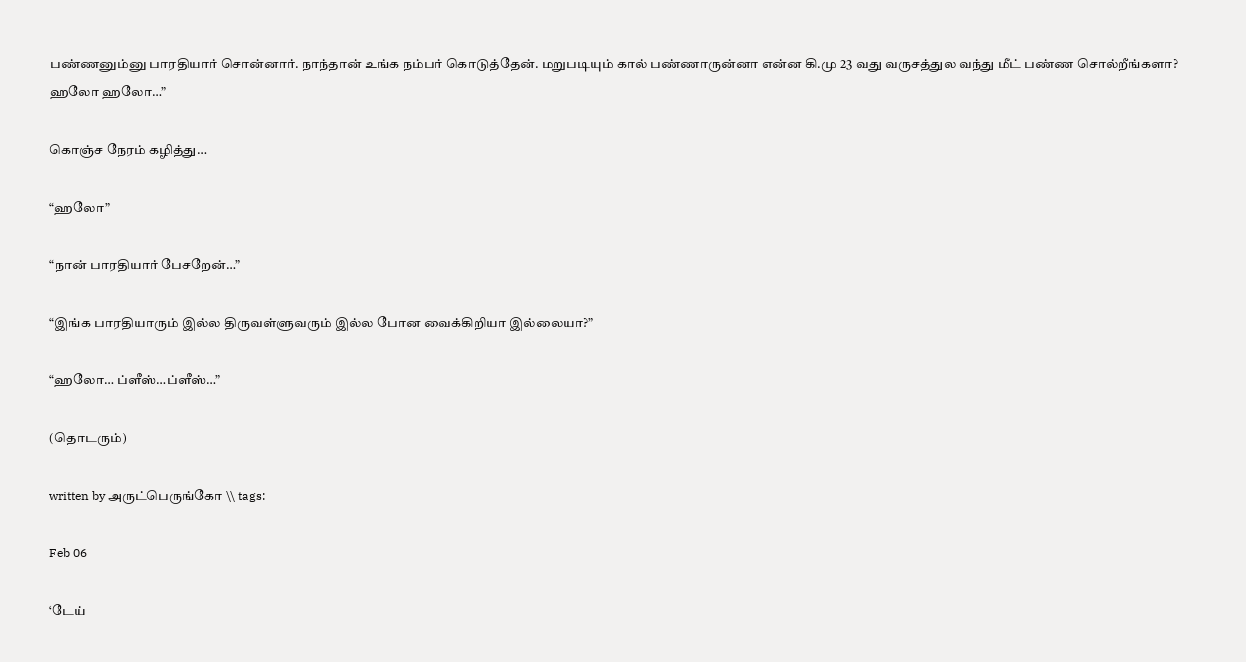பண்ணனும்னு பாரதியார் சொன்னார். நாந்தான் உங்க நம்பர் கொடுத்தேன். மறுபடியும் கால் பண்ணாருன்னா என்ன கி.மு 23 வது வருசத்துல வந்து மீட் பண்ண சொல்றீங்களா? ஹலோ ஹலோ…”

கொஞ்ச நேரம் கழித்து…

“ஹலோ”

“நான் பாரதியார் பேசறேன்…”

“இங்க பாரதியாரும் இல்ல திருவள்ளுவரும் இல்ல போன வைக்கிறியா இல்லையா?”

“ஹலோ… ப்ளீஸ்…ப்ளீஸ்…”

(தொடரும்)

written by அருட்பெருங்கோ \\ tags:

Feb 06

‘டேய்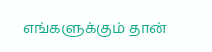எங்களுக்கும் தான்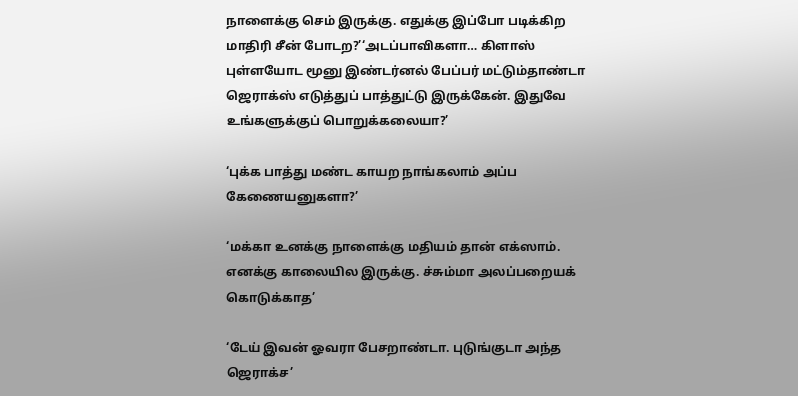நாளைக்கு செம் இருக்கு. எதுக்கு இப்போ படிக்கிற மாதிரி சீன் போடற?’‘அடப்பாவிகளா… கிளாஸ் புள்ளயோட மூனு இண்டர்னல் பேப்பர் மட்டும்தாண்டா ஜெராக்ஸ் எடுத்துப் பாத்துட்டு இருக்கேன். இதுவே உங்களுக்குப் பொறுக்கலையா?’

‘புக்க பாத்து மண்ட காயற நாங்கலாம் அப்ப கேணையனுகளா?’

‘மக்கா உனக்கு நாளைக்கு மதியம் தான் எக்ஸாம். எனக்கு காலையில இருக்கு. ச்சும்மா அலப்பறையக் கொடுக்காத’

‘டேய் இவன் ஓவரா பேசறாண்டா. புடுங்குடா அந்த ஜெராக்ச’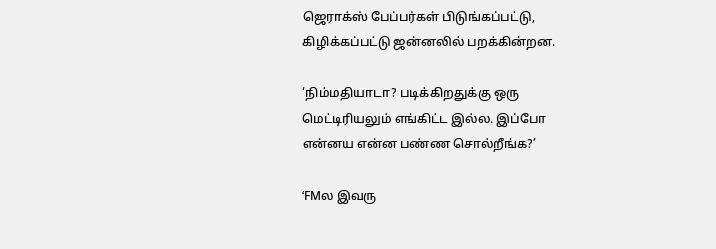ஜெராக்ஸ் பேப்பர்கள் பிடுங்கப்பட்டு, கிழிக்கப்பட்டு ஜன்னலில் பறக்கின்றன.

‘நிம்மதியாடா? படிக்கிறதுக்கு ஒரு மெட்டிரியலும் எங்கிட்ட இல்ல. இப்போ என்னய என்ன பண்ண சொல்றீங்க?’

‘FMல இவரு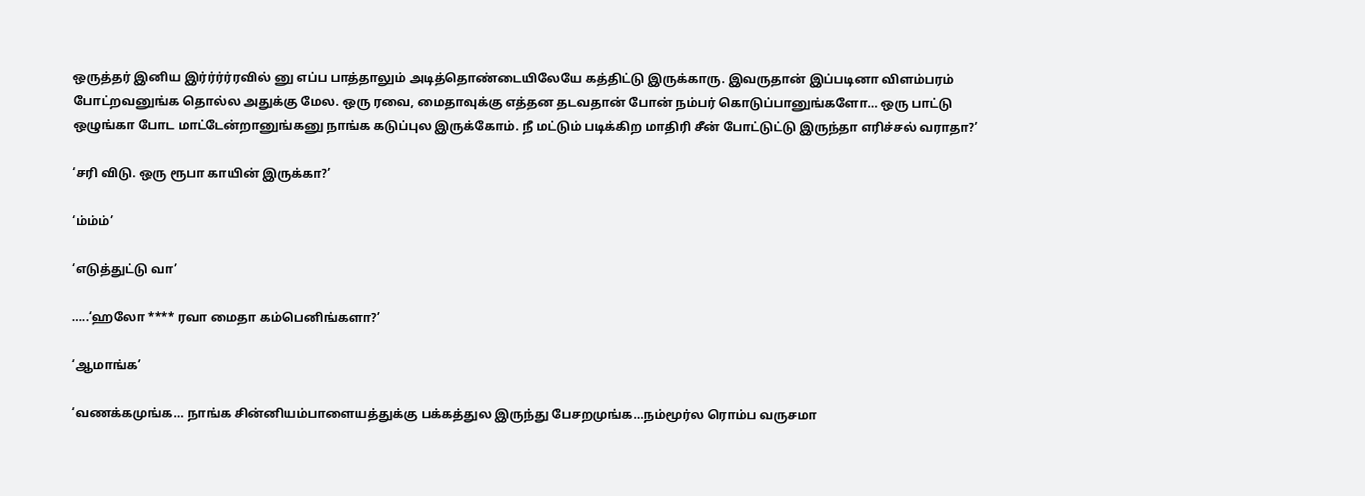ஒருத்தர் இனிய இர்ர்ர்ர்ரவில் னு எப்ப பாத்தாலும் அடித்தொண்டையிலேயே கத்திட்டு இருக்காரு. இவருதான் இப்படினா விளம்பரம் போட்றவனுங்க தொல்ல அதுக்கு மேல. ஒரு ரவை, மைதாவுக்கு எத்தன தடவதான் போன் நம்பர் கொடுப்பானுங்களோ… ஒரு பாட்டு ஒழுங்கா போட மாட்டேன்றானுங்கனு நாங்க கடுப்புல இருக்கோம். நீ மட்டும் படிக்கிற மாதிரி சீன் போட்டுட்டு இருந்தா எரிச்சல் வராதா?’

‘சரி விடு. ஒரு ரூபா காயின் இருக்கா?’

‘ம்ம்ம்’

‘எடுத்துட்டு வா’

…..‘ஹலோ **** ரவா மைதா கம்பெனிங்களா?’

‘ஆமாங்க’

‘வணக்கமுங்க… நாங்க சின்னியம்பாளையத்துக்கு பக்கத்துல இருந்து பேசறமுங்க…நம்மூர்ல ரொம்ப வருசமா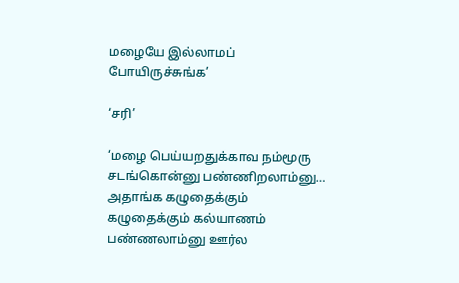மழையே இல்லாமப் போயிருச்சுங்க’

‘சரி’

‘மழை பெய்யறதுக்காவ நம்மூரு சடங்கொன்னு பண்ணிறலாம்னு… அதாங்க கழுதைக்கும் கழுதைக்கும் கல்யாணம் பண்ணலாம்னு ஊர்ல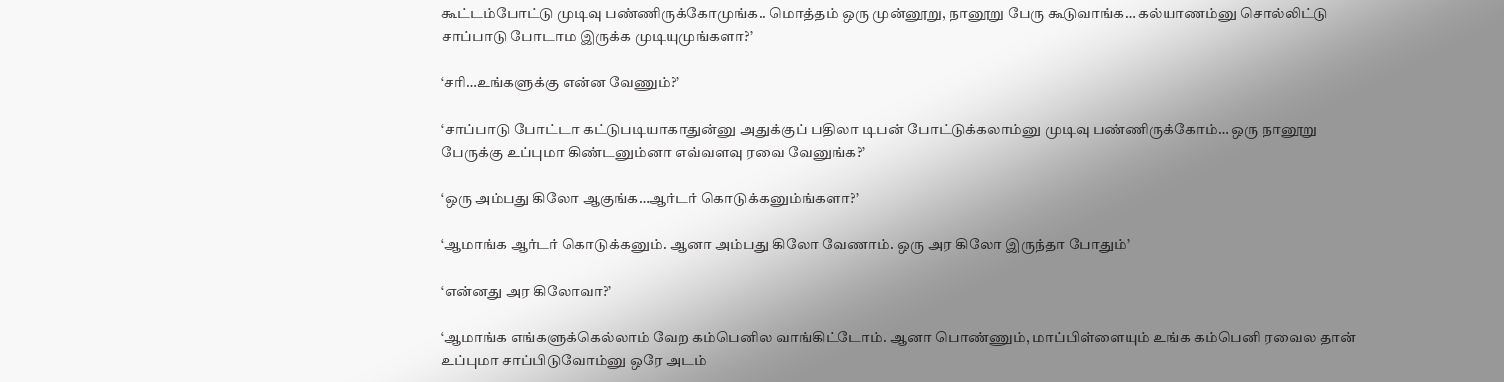கூட்டம்போட்டு முடிவு பண்ணிருக்கோமுங்க.. மொத்தம் ஒரு முன்னூறு, நானூறு பேரு கூடுவாங்க… கல்யாணம்னு சொல்லிட்டு சாப்பாடு போடாம இருக்க முடியுமுங்களா?’

‘சரி…உங்களுக்கு என்ன வேணும்?’

‘சாப்பாடு போட்டா கட்டுபடியாகாதுன்னு அதுக்குப் பதிலா டிபன் போட்டுக்கலாம்னு முடிவு பண்ணிருக்கோம்… ஒரு நானூறு பேருக்கு உப்புமா கிண்டனும்னா எவ்வளவு ரவை வேனுங்க?’

‘ஒரு அம்பது கிலோ ஆகுங்க…ஆர்டர் கொடுக்கனும்ங்களா?’

‘ஆமாங்க ஆர்டர் கொடுக்கனும். ஆனா அம்பது கிலோ வேணாம். ஒரு அர கிலோ இருந்தா போதும்’

‘என்னது அர கிலோவா?’

‘ஆமாங்க எங்களுக்கெல்லாம் வேற கம்பெனில வாங்கிட்டோம். ஆனா பொண்ணும், மாப்பிள்ளையும் உங்க கம்பெனி ரவைல தான் உப்புமா சாப்பிடுவோம்னு ஒரே அடம்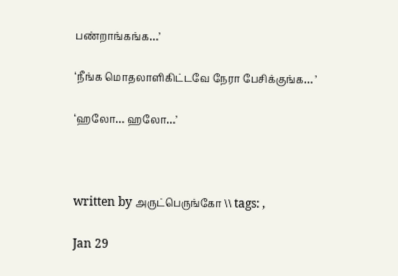பண்றாங்கங்க…’

‘நீங்க மொதலாளிகிட்டவே நேரா பேசிக்குங்க… ’

‘ஹலோ… ஹலோ…’



written by அருட்பெருங்கோ \\ tags: ,

Jan 29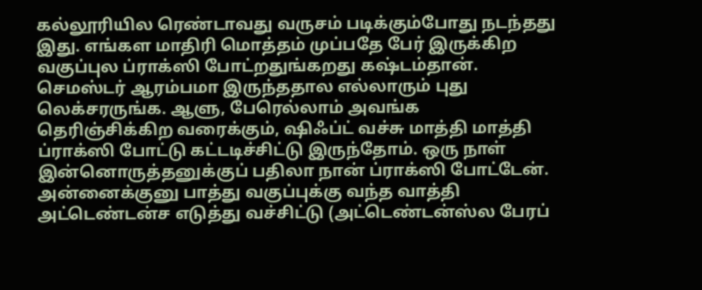கல்லூரியில ரெண்டாவது வருசம் படிக்கும்போது நடந்தது இது. எங்கள மாதிரி மொத்தம் முப்பதே பேர் இருக்கிற வகுப்புல ப்ராக்ஸி போட்றதுங்கறது கஷ்டம்தான். செமஸ்டர் ஆரம்பமா இருந்ததால எல்லாரும் புது லெக்சரருங்க. ஆளு, பேரெல்லாம் அவங்க தெரிஞ்சிக்கிற வரைக்கும், ஷிஃப்ட் வச்சு மாத்தி மாத்தி ப்ராக்ஸி போட்டு கட்டடிச்சிட்டு இருந்தோம். ஒரு நாள் இன்னொருத்தனுக்குப் பதிலா நான் ப்ராக்ஸி போட்டேன். அன்னைக்குனு பாத்து வகுப்புக்கு வந்த வாத்தி அட்டெண்டன்ச எடுத்து வச்சிட்டு (அட்டெண்டன்ஸ்ல பேரப்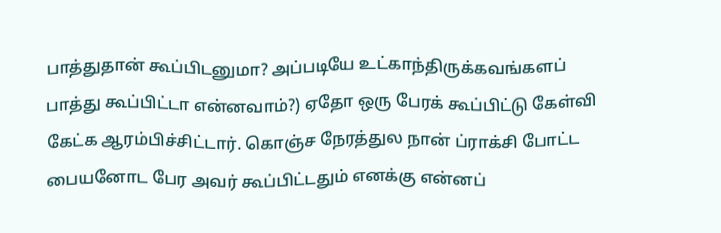பாத்துதான் கூப்பிடனுமா? அப்படியே உட்காந்திருக்கவங்களப் பாத்து கூப்பிட்டா என்னவாம்?) ஏதோ ஒரு பேரக் கூப்பிட்டு கேள்வி கேட்க ஆரம்பிச்சிட்டார். கொஞ்ச நேரத்துல நான் ப்ராக்சி போட்ட பையனோட பேர அவர் கூப்பிட்டதும் எனக்கு என்னப்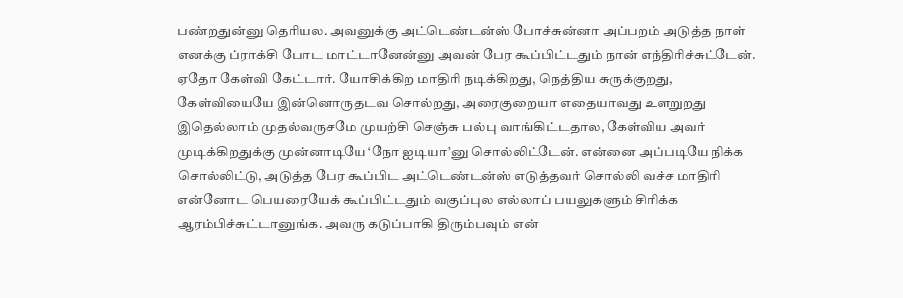பண்றதுன்னு தெரியல. அவனுக்கு அட்டெண்டன்ஸ் போச்சுன்னா அப்பறம் அடுத்த நாள் எனக்கு ப்ராக்சி போட மாட்டானேன்னு அவன் பேர கூப்பிட்டதும் நான் எந்திரிச்சுட்டேன். ஏதோ கேள்வி கேட்டார். யோசிக்கிற மாதிரி நடிக்கிறது, நெத்திய சுருக்குறது, கேள்வியையே இன்னொருதடவ சொல்றது, அரைகுறையா எதையாவது உளறுறது இதெல்லாம் முதல்வருசமே முயற்சி செஞ்சு பல்பு வாங்கிட்டதால, கேள்விய அவர் முடிக்கிறதுக்கு முன்னாடியே ‘நோ ஐடியா’னு சொல்லிட்டேன். என்னை அப்படியே நிக்க சொல்லிட்டு, அடுத்த பேர கூப்பிட அட்டெண்டன்ஸ் எடுத்தவர் சொல்லி வச்ச மாதிரி என்னோட பெயரையேக் கூப்பிட்டதும் வகுப்புல எல்லாப் பயலுகளும் சிரிக்க ஆரம்பிச்சுட்டானுங்க. அவரு கடுப்பாகி திரும்பவும் என்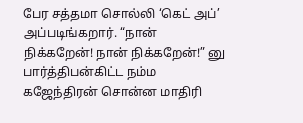பேர சத்தமா சொல்லி ‘கெட் அப்’ அப்படிங்கறார். “நான் நிக்கறேன்! நான் நிக்கறேன்!” னு பார்த்திபன்கிட்ட நம்ம கஜேந்திரன் சொன்ன மாதிரி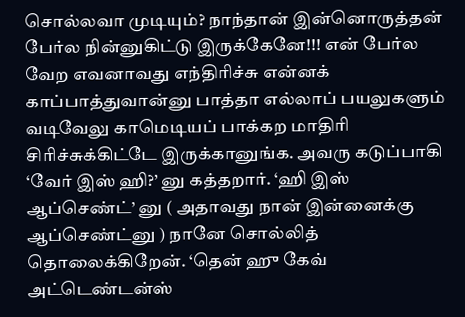சொல்லவா முடியும்? நாந்தான் இன்னொருத்தன் பேர்ல நின்னுகிட்டு இருக்கேனே!!! என் பேர்ல வேற எவனாவது எந்திரிச்சு என்னக் காப்பாத்துவான்னு பாத்தா எல்லாப் பயலுகளும் வடிவேலு காமெடியப் பாக்கற மாதிரி சிரிச்சுக்கிட்டே இருக்கானுங்க. அவரு கடுப்பாகி ‘வேர் இஸ் ஹி?’ னு கத்தறார். ‘ஹி இஸ் ஆப்செண்ட்’ னு ( அதாவது நான் இன்னைக்கு ஆப்செண்ட்னு ) நானே சொல்லித் தொலைக்கிறேன். ‘தென் ஹு கேவ் அட்டெண்டன்ஸ்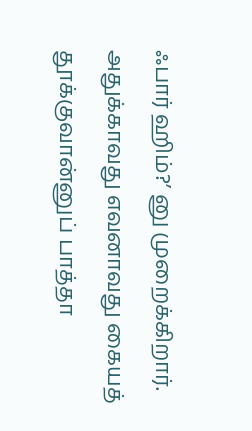ஃபார் ஹிம்?’ னு முறைக்கிறார். அதுக்காவது எவனாவது கையத் தூக்குவான்னுப் பாத்தா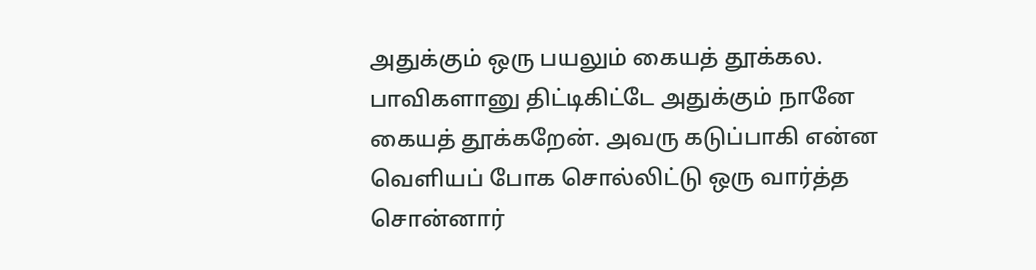அதுக்கும் ஒரு பயலும் கையத் தூக்கல. பாவிகளானு திட்டிகிட்டே அதுக்கும் நானே கையத் தூக்கறேன். அவரு கடுப்பாகி என்ன வெளியப் போக சொல்லிட்டு ஒரு வார்த்த சொன்னார்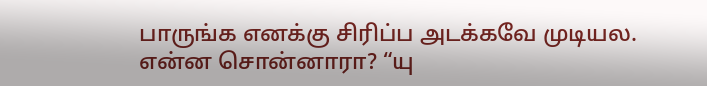பாருங்க எனக்கு சிரிப்ப அடக்கவே முடியல. என்ன சொன்னாரா? “யு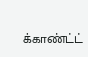க்காண்ட்ட்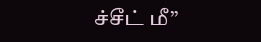ச்சீட் மீ”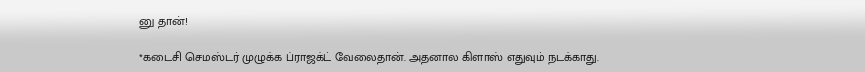னு தான்!

*கடைசி செமஸ்டர் முழுக்க ப்ராஜக்ட் வேலைதான். அதனால கிளாஸ் எதுவும் நடக்காது.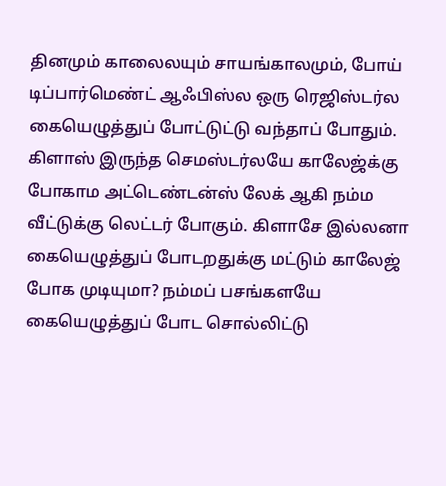தினமும் காலைலயும் சாயங்காலமும், போய் டிப்பார்மெண்ட் ஆஃபிஸ்ல ஒரு ரெஜிஸ்டர்ல கையெழுத்துப் போட்டுட்டு வந்தாப் போதும். கிளாஸ் இருந்த செமஸ்டர்லயே காலேஜ்க்கு போகாம அட்டெண்டன்ஸ் லேக் ஆகி நம்ம வீட்டுக்கு லெட்டர் போகும். கிளாசே இல்லனா கையெழுத்துப் போடறதுக்கு மட்டும் காலேஜ் போக முடியுமா? நம்மப் பசங்களயே கையெழுத்துப் போட சொல்லிட்டு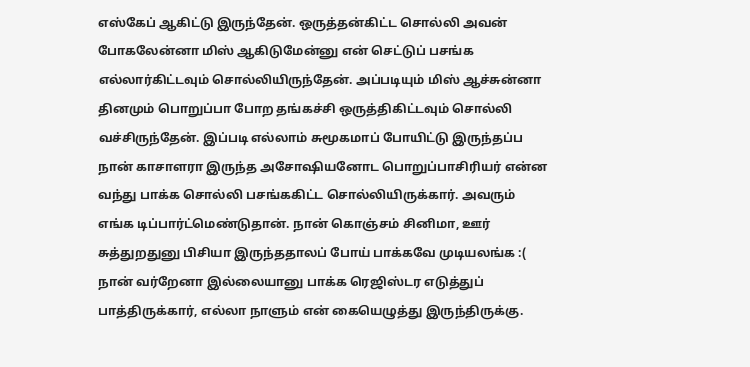எஸ்கேப் ஆகிட்டு இருந்தேன். ஒருத்தன்கிட்ட சொல்லி அவன் போகலேன்னா மிஸ் ஆகிடுமேன்னு என் செட்டுப் பசங்க எல்லார்கிட்டவும் சொல்லியிருந்தேன். அப்படியும் மிஸ் ஆச்சுன்னா தினமும் பொறுப்பா போற தங்கச்சி ஒருத்திகிட்டவும் சொல்லி வச்சிருந்தேன். இப்படி எல்லாம் சுமூகமாப் போயிட்டு இருந்தப்ப நான் காசாளரா இருந்த அசோஷியனோட பொறுப்பாசிரியர் என்ன வந்து பாக்க சொல்லி பசங்ககிட்ட சொல்லியிருக்கார். அவரும் எங்க டிப்பார்ட்மெண்டுதான். நான் கொஞ்சம் சினிமா, ஊர் சுத்துறதுனு பிசியா இருந்ததாலப் போய் பாக்கவே முடியலங்க :( நான் வர்றேனா இல்லையானு பாக்க ரெஜிஸ்டர எடுத்துப் பாத்திருக்கார், எல்லா நாளும் என் கையெழுத்து இருந்திருக்கு.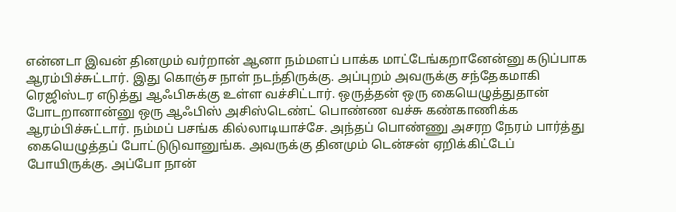என்னடா இவன் தினமும் வர்றான் ஆனா நம்மளப் பாக்க மாட்டேங்கறானேன்னு கடுப்பாக ஆரம்பிச்சுட்டார். இது கொஞ்ச நாள் நடந்திருக்கு. அப்புறம் அவருக்கு சந்தேகமாகி ரெஜிஸ்டர எடுத்து ஆஃபிசுக்கு உள்ள வச்சிட்டார். ஒருத்தன் ஒரு கையெழுத்துதான் போடறானான்னு ஒரு ஆஃபிஸ் அசிஸ்டெண்ட் பொண்ண வச்சு கண்காணிக்க ஆரம்பிச்சுட்டார். நம்மப் பசங்க கில்லாடியாச்சே. அந்தப் பொண்ணு அசரற நேரம் பார்த்து கையெழுத்தப் போட்டுடுவானுங்க. அவருக்கு தினமும் டென்சன் ஏறிக்கிட்டேப் போயிருக்கு. அப்போ நான்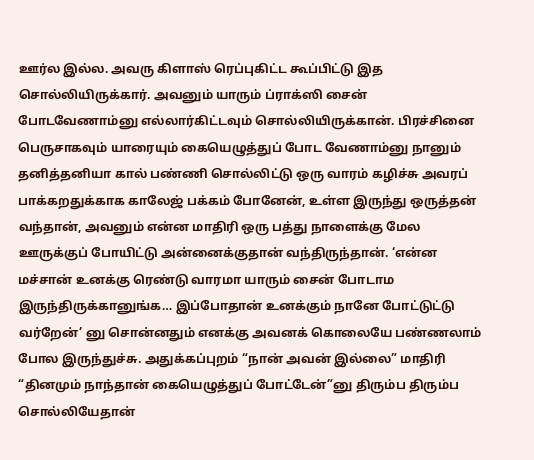ஊர்ல இல்ல. அவரு கிளாஸ் ரெப்புகிட்ட கூப்பிட்டு இத சொல்லியிருக்கார். அவனும் யாரும் ப்ராக்ஸி சைன் போடவேணாம்னு எல்லார்கிட்டவும் சொல்லியிருக்கான். பிரச்சினை பெருசாகவும் யாரையும் கையெழுத்துப் போட வேணாம்னு நானும் தனித்தனியா கால் பண்ணி சொல்லிட்டு ஒரு வாரம் கழிச்சு அவரப் பாக்கறதுக்காக காலேஜ் பக்கம் போனேன், உள்ள இருந்து ஒருத்தன் வந்தான், அவனும் என்ன மாதிரி ஒரு பத்து நாளைக்கு மேல ஊருக்குப் போயிட்டு அன்னைக்குதான் வந்திருந்தான். ‘என்ன மச்சான் உனக்கு ரெண்டு வாரமா யாரும் சைன் போடாம இருந்திருக்கானுங்க… இப்போதான் உனக்கும் நானே போட்டுட்டு வர்றேன்’ னு சொன்னதும் எனக்கு அவனக் கொலையே பண்ணலாம் போல இருந்துச்சு. அதுக்கப்புறம் “நான் அவன் இல்லை” மாதிரி “தினமும் நாந்தான் கையெழுத்துப் போட்டேன்”னு திரும்ப திரும்ப சொல்லியேதான்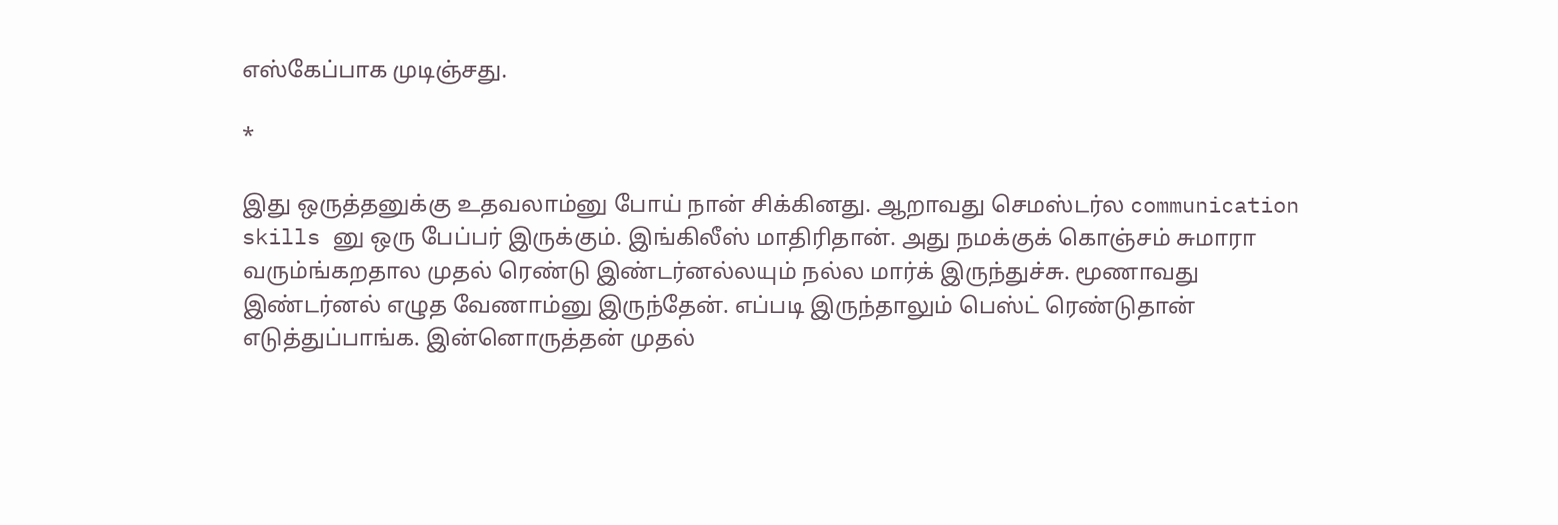எஸ்கேப்பாக முடிஞ்சது.

*

இது ஒருத்தனுக்கு உதவலாம்னு போய் நான் சிக்கினது. ஆறாவது செமஸ்டர்ல communication skills னு ஒரு பேப்பர் இருக்கும். இங்கிலீஸ் மாதிரிதான். அது நமக்குக் கொஞ்சம் சுமாரா வரும்ங்கறதால முதல் ரெண்டு இண்டர்னல்லயும் நல்ல மார்க் இருந்துச்சு. மூணாவது இண்டர்னல் எழுத வேணாம்னு இருந்தேன். எப்படி இருந்தாலும் பெஸ்ட் ரெண்டுதான் எடுத்துப்பாங்க. இன்னொருத்தன் முதல்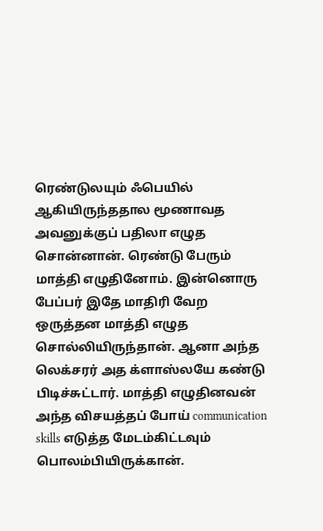ரெண்டுலயும் ஃபெயில் ஆகியிருந்ததால மூணாவத அவனுக்குப் பதிலா எழுத சொன்னான். ரெண்டு பேரும் மாத்தி எழுதினோம். இன்னொரு பேப்பர் இதே மாதிரி வேற ஒருத்தன மாத்தி எழுத சொல்லியிருந்தான். ஆனா அந்த லெக்சரர் அத க்ளாஸ்லயே கண்டு பிடிச்சுட்டார். மாத்தி எழுதினவன் அந்த விசயத்தப் போய் communication skills எடுத்த மேடம்கிட்டவும் பொலம்பியிருக்கான்.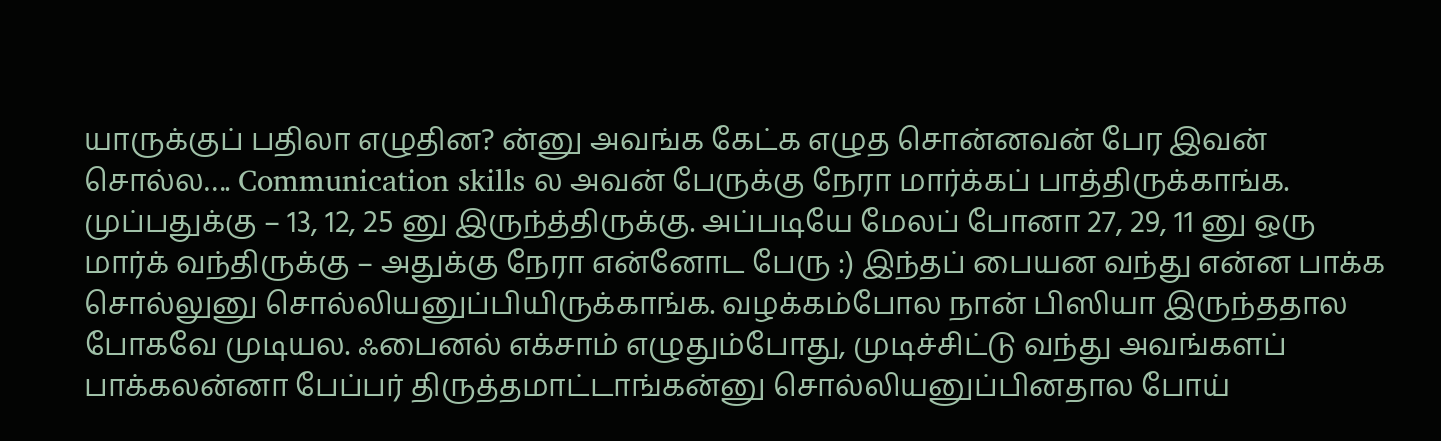யாருக்குப் பதிலா எழுதின? ன்னு அவங்க கேட்க எழுத சொன்னவன் பேர இவன் சொல்ல…. Communication skills ல அவன் பேருக்கு நேரா மார்க்கப் பாத்திருக்காங்க. முப்பதுக்கு – 13, 12, 25 னு இருந்த்திருக்கு. அப்படியே மேலப் போனா 27, 29, 11 னு ஒரு மார்க் வந்திருக்கு – அதுக்கு நேரா என்னோட பேரு :) இந்தப் பையன வந்து என்ன பாக்க சொல்லுனு சொல்லியனுப்பியிருக்காங்க. வழக்கம்போல நான் பிஸியா இருந்ததால போகவே முடியல. ஃபைனல் எக்சாம் எழுதும்போது, முடிச்சிட்டு வந்து அவங்களப் பாக்கலன்னா பேப்பர் திருத்தமாட்டாங்கன்னு சொல்லியனுப்பினதால போய்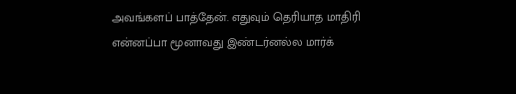அவங்களப் பாத்தேன். எதுவும் தெரியாத மாதிரி என்னப்பா மூனாவது இண்டர்னல்ல மார்க்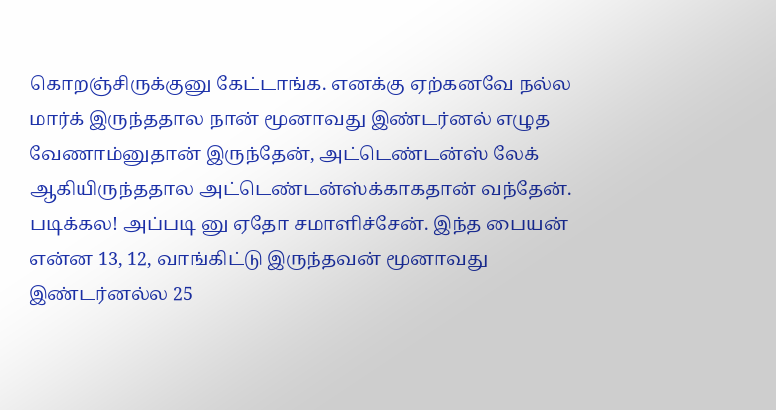கொறஞ்சிருக்குனு கேட்டாங்க. எனக்கு ஏற்கனவே நல்ல மார்க் இருந்ததால நான் மூனாவது இண்டர்னல் எழுத வேணாம்னுதான் இருந்தேன், அட்டெண்டன்ஸ் லேக் ஆகியிருந்ததால அட்டெண்டன்ஸ்க்காகதான் வந்தேன். படிக்கல! அப்படி னு ஏதோ சமாளிச்சேன். இந்த பையன் என்ன 13, 12, வாங்கிட்டு இருந்தவன் மூனாவது இண்டர்னல்ல 25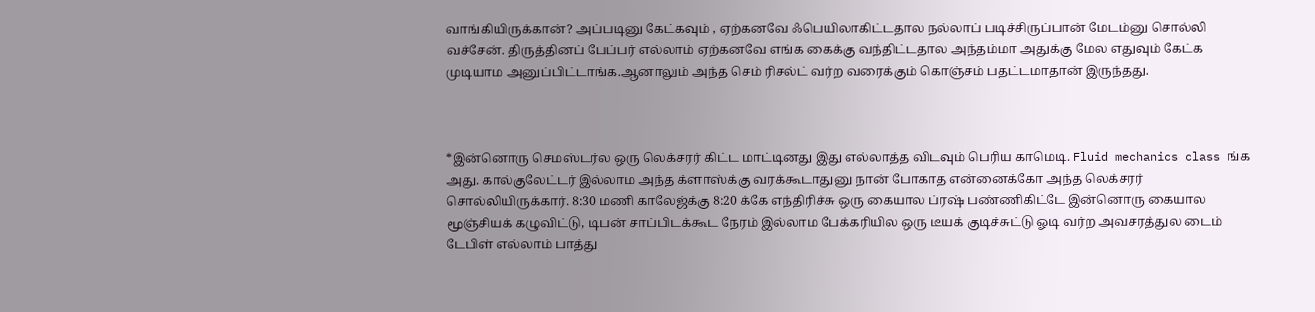வாங்கியிருக்கான்? அப்படினு கேட்கவும் , ஏற்கனவே ஃபெயிலாகிட்டதால நல்லாப் படிச்சிருப்பான் மேடம்னு சொல்லி வச்சேன். திருத்தினப் பேப்பர் எல்லாம் ஏற்கனவே எங்க கைக்கு வந்திட்டதால அந்தம்மா அதுக்கு மேல எதுவும் கேட்க முடியாம அனுப்பிட்டாங்க.ஆனாலும் அந்த செம் ரிசல்ட் வர்ற வரைக்கும் கொஞ்சம் பதட்டமாதான் இருந்தது.



*இன்னொரு செமஸ்டர்ல ஒரு லெக்சரர் கிட்ட மாட்டினது இது எல்லாத்த விடவும் பெரிய காமெடி. Fluid mechanics class ங்க அது. கால்குலேட்டர் இல்லாம அந்த க்ளாஸ்க்கு வரக்கூடாதுனு நான் போகாத என்னைக்கோ அந்த லெக்சரர் சொல்லியிருக்கார். 8:30 மணி காலேஜ்க்கு 8:20 க்கே எந்திரிச்சு ஒரு கையால ப்ரஷ் பண்ணிகிட்டே இன்னொரு கையால மூஞ்சியக் கழுவிட்டு, டிபன் சாப்பிடக்கூட நேரம் இல்லாம பேக்கரியில ஒரு டீயக் குடிச்சுட்டு ஓடி வர்ற அவசரத்துல டைம் டேபிள் எல்லாம் பாத்து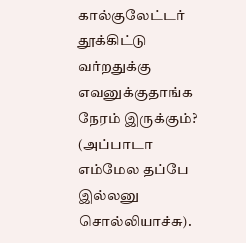கால்குலேட்டர் தூக்கிட்டு வர்றதுக்கு எவனுக்குதாங்க நேரம் இருக்கும்? (அப்பாடா எம்மேல தப்பே இல்லனு சொல்லியாச்சு).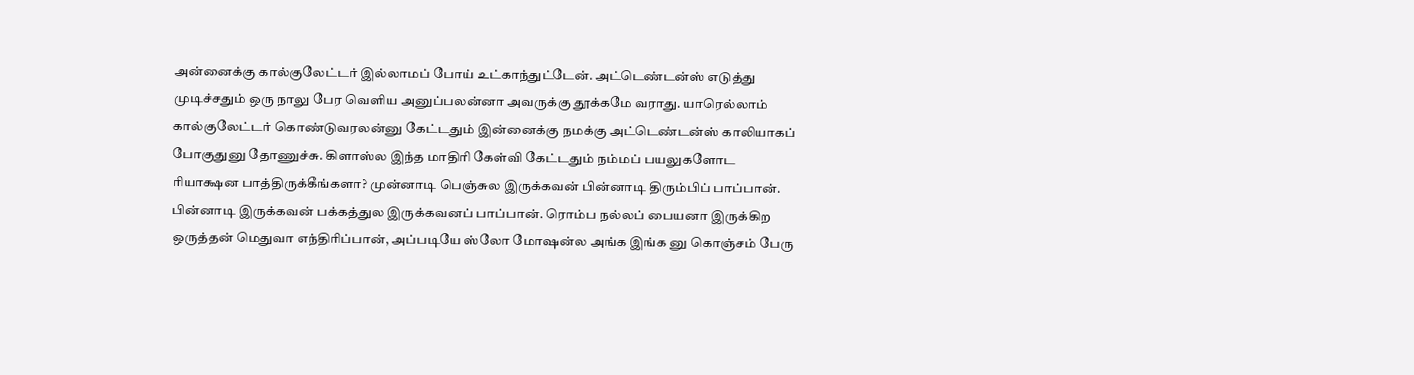அன்னைக்கு கால்குலேட்டர் இல்லாமப் போய் உட்காந்துட்டேன். அட்டெண்டன்ஸ் எடுத்து முடிச்சதும் ஒரு நாலு பேர வெளிய அனுப்பலன்னா அவருக்கு தூக்கமே வராது. யாரெல்லாம் கால்குலேட்டர் கொண்டுவரலன்னு கேட்டதும் இன்னைக்கு நமக்கு அட்டெண்டன்ஸ் காலியாகப் போகுதுனு தோணுச்சு. கிளாஸ்ல இந்த மாதிரி கேள்வி கேட்டதும் நம்மப் பயலுகளோட ரியாக்ஷன பாத்திருக்கீங்களா? முன்னாடி பெஞ்சுல இருக்கவன் பின்னாடி திரும்பிப் பாப்பான். பின்னாடி இருக்கவன் பக்கத்துல இருக்கவனப் பாப்பான். ரொம்ப நல்லப் பையனா இருக்கிற ஒருத்தன் மெதுவா எந்திரிப்பான், அப்படியே ஸ்லோ மோஷன்ல அங்க இங்க னு கொஞ்சம் பேரு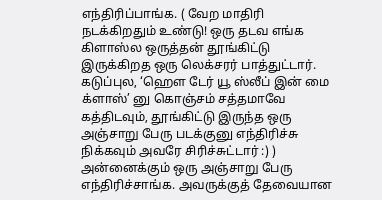எந்திரிப்பாங்க. ( வேற மாதிரி நடக்கிறதும் உண்டு! ஒரு தடவ எங்க கிளாஸ்ல ஒருத்தன் தூங்கிட்டு இருக்கிறத ஒரு லெக்சரர் பாத்துட்டார். கடுப்புல, ‘ஹௌ டேர் யூ ஸ்லீப் இன் மை க்ளாஸ்’ னு கொஞ்சம் சத்தமாவே கத்திடவும், தூங்கிட்டு இருந்த ஒரு அஞ்சாறு பேரு படக்குனு எந்திரிச்சு நிக்கவும் அவரே சிரிச்சுட்டார் :) ) அன்னைக்கும் ஒரு அஞ்சாறு பேரு எந்திரிச்சாங்க. அவருக்குத் தேவையான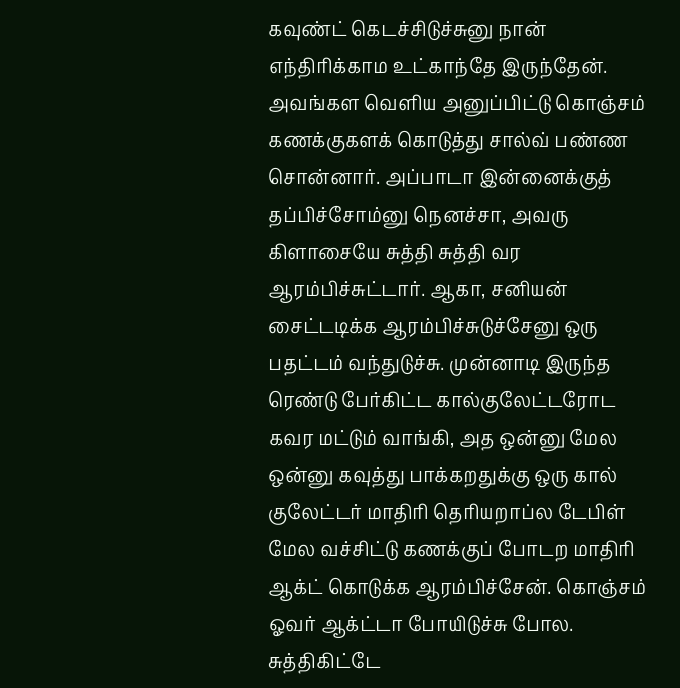கவுண்ட் கெடச்சிடுச்சுனு நான் எந்திரிக்காம உட்காந்தே இருந்தேன். அவங்கள வெளிய அனுப்பிட்டு கொஞ்சம் கணக்குகளக் கொடுத்து சால்வ் பண்ண சொன்னார். அப்பாடா இன்னைக்குத் தப்பிச்சோம்னு நெனச்சா, அவரு கிளாசையே சுத்தி சுத்தி வர ஆரம்பிச்சுட்டார். ஆகா, சனியன் சைட்டடிக்க ஆரம்பிச்சுடுச்சேனு ஒரு பதட்டம் வந்துடுச்சு. முன்னாடி இருந்த ரெண்டு பேர்கிட்ட கால்குலேட்டரோட கவர மட்டும் வாங்கி, அத ஒன்னு மேல ஒன்னு கவுத்து பாக்கறதுக்கு ஒரு கால் குலேட்டர் மாதிரி தெரியறாப்ல டேபிள் மேல வச்சிட்டு கணக்குப் போடற மாதிரி ஆக்ட் கொடுக்க ஆரம்பிச்சேன். கொஞ்சம் ஓவர் ஆக்ட்டா போயிடுச்சு போல. சுத்திகிட்டே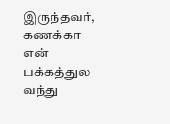இருந்தவர், கணக்கா என் பக்கத்துல வந்து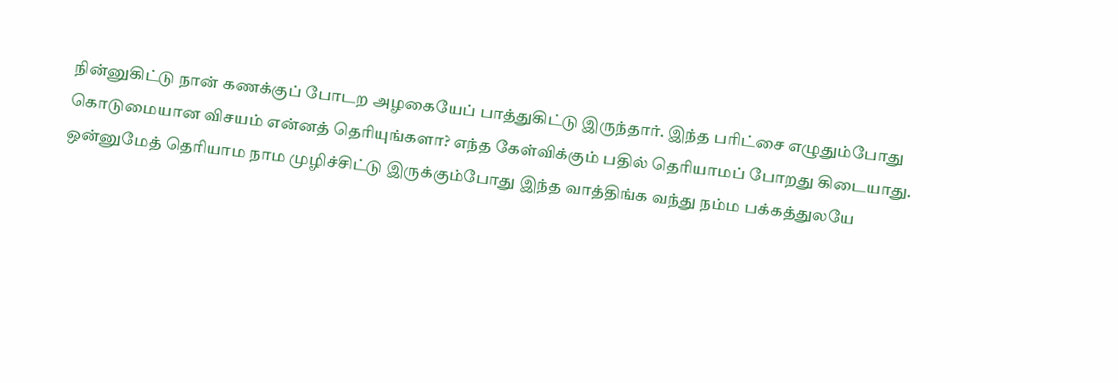நின்னுகிட்டு நான் கணக்குப் போடற அழகையேப் பாத்துகிட்டு இருந்தார். இந்த பரிட்சை எழுதும்போது கொடுமையான விசயம் என்னத் தெரியுங்களா? எந்த கேள்விக்கும் பதில் தெரியாமப் போறது கிடையாது. ஒன்னுமேத் தெரியாம நாம முழிச்சிட்டு இருக்கும்போது இந்த வாத்திங்க வந்து நம்ம பக்கத்துலயே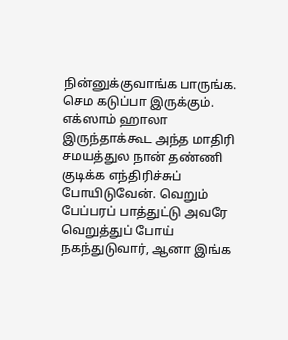நின்னுக்குவாங்க பாருங்க. செம கடுப்பா இருக்கும். எக்ஸாம் ஹாலா இருந்தாக்கூட அந்த மாதிரி சமயத்துல நான் தண்ணி குடிக்க எந்திரிச்சுப் போயிடுவேன். வெறும் பேப்பரப் பாத்துட்டு அவரே வெறுத்துப் போய் நகந்துடுவார், ஆனா இங்க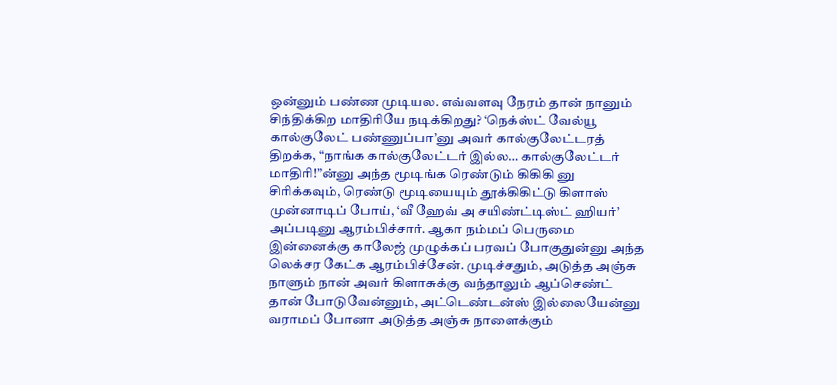ஒன்னும் பண்ண முடியல. எவ்வளவு நேரம் தான் நானும் சிந்திக்கிற மாதிரியே நடிக்கிறது? ‘நெக்ஸ்ட் வேல்யூ கால்குலேட் பண்ணுப்பா’னு அவர் கால்குலேட்டரத் திறக்க, “நாங்க கால்குலேட்டர் இல்ல… கால்குலேட்டர் மாதிரி!”ன்னு அந்த மூடிங்க ரெண்டும் கிகிகி னு சிரிக்கவும், ரெண்டு மூடியையும் தூக்கிகிட்டு கிளாஸ் முன்னாடிப் போய், ‘வீ ஹேவ் அ சயிண்ட்டிஸ்ட் ஹியர்’ அப்படினு ஆரம்பிச்சார். ஆகா நம்மப் பெருமை இன்னைக்கு காலேஜ் முழுக்கப் பரவப் போகுதுன்னு அந்த லெக்சர கேட்க ஆரம்பிச்சேன். முடிச்சதும், அடுத்த அஞ்சு நாளும் நான் அவர் கிளாசுக்கு வந்தாலும் ஆப்செண்ட் தான் போடுவேன்னும், அட்டெண்டன்ஸ் இல்லையேன்னு வராமப் போனா அடுத்த அஞ்சு நாளைக்கும்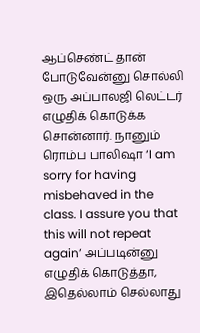ஆப்செண்ட் தான் போடுவேன்னு சொல்லி ஒரு அப்பாலஜி லெட்டர் எழுதிக் கொடுக்க சொன்னார். நானும் ரொம்ப பாலிஷா ‘I am sorry for having misbehaved in the class. I assure you that this will not repeat again’ அப்படின்னு எழுதிக் கொடுத்தா, இதெல்லாம் செல்லாது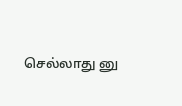செல்லாது னு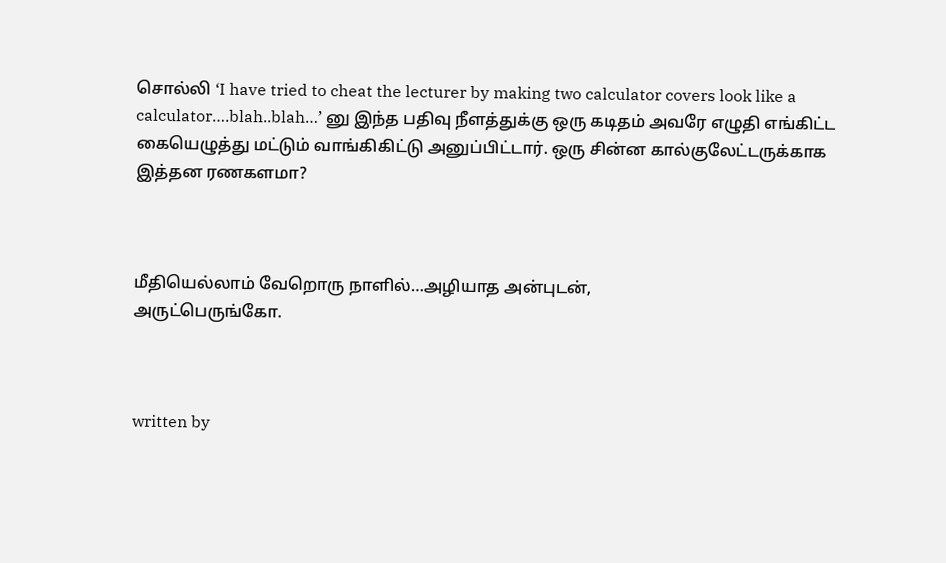சொல்லி ‘I have tried to cheat the lecturer by making two calculator covers look like a calculator….blah..blah…’ னு இந்த பதிவு நீளத்துக்கு ஒரு கடிதம் அவரே எழுதி எங்கிட்ட கையெழுத்து மட்டும் வாங்கிகிட்டு அனுப்பிட்டார். ஒரு சின்ன கால்குலேட்டருக்காக இத்தன ரணகளமா?



மீதியெல்லாம் வேறொரு நாளில்…அழியாத அன்புடன்,
அருட்பெருங்கோ.



written by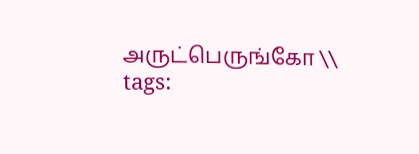அருட்பெருங்கோ \\ tags: